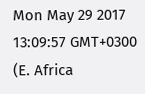Mon May 29 2017 13:09:57 GMT+0300 (E. Africa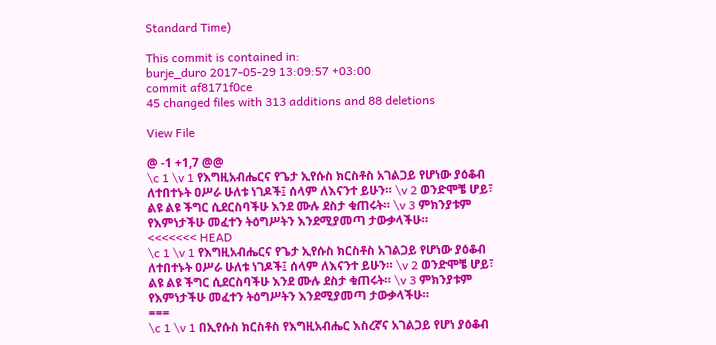Standard Time)

This commit is contained in:
burje_duro 2017-05-29 13:09:57 +03:00
commit af8171f0ce
45 changed files with 313 additions and 88 deletions

View File

@ -1 +1,7 @@
\c 1 \v 1 የእግዚአብሔርና የጌታ ኢየሱስ ክርስቶስ አገልጋይ የሆነው ያዕቆብ ለተበተኑት ዐሥራ ሁለቱ ነገዶች፤ ሰላም ለእናንተ ይሁን። \v 2 ወንድሞቼ ሆይ፣ ልዩ ልዩ ችግር ሲደርስባችሁ እንደ ሙሉ ደስታ ቁጠሩት። \v 3 ምክንያቱም የእምነታችሁ መፈተን ትዕግሥትን እንደሚያመጣ ታውቃላችሁ።
<<<<<<< HEAD
\c 1 \v 1 የእግዚአብሔርና የጌታ ኢየሱስ ክርስቶስ አገልጋይ የሆነው ያዕቆብ ለተበተኑት ዐሥራ ሁለቱ ነገዶች፤ ሰላም ለእናንተ ይሁን። \v 2 ወንድሞቼ ሆይ፣ ልዩ ልዩ ችግር ሲደርስባችሁ እንደ ሙሉ ደስታ ቁጠሩት። \v 3 ምክንያቱም የእምነታችሁ መፈተን ትዕግሥትን እንደሚያመጣ ታውቃላችሁ።
===
\c 1 \v 1 በኢየሱስ ክርስቶስ የእግዚአብሔር እስረኛና አገልጋይ የሆነ ያዕቆብ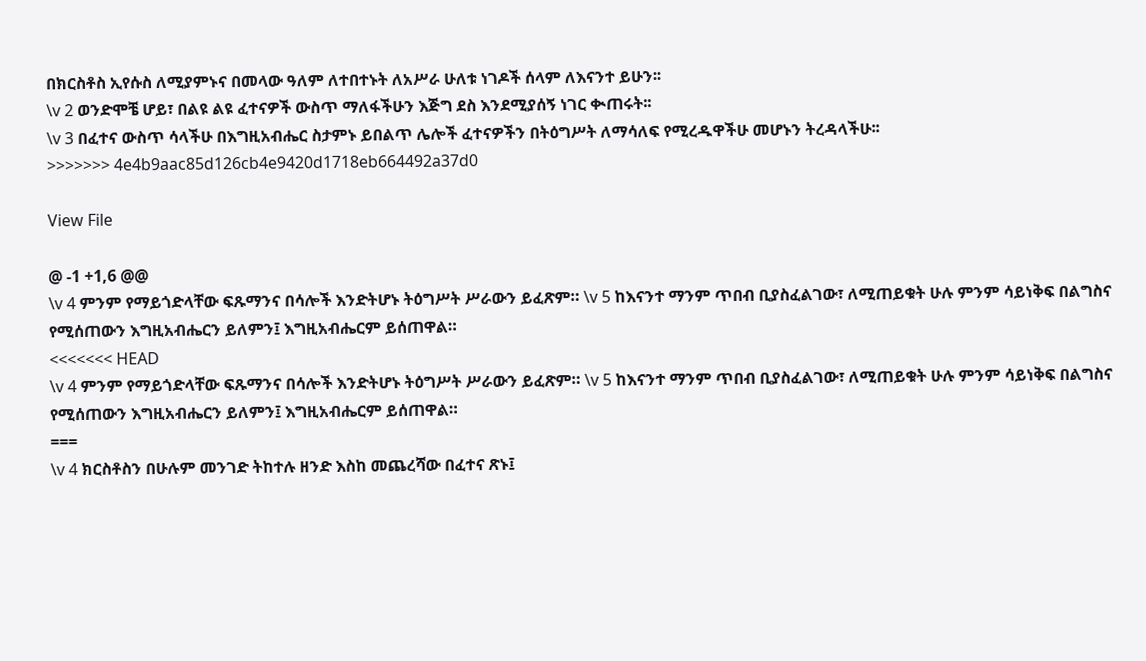በክርስቶስ ኢየሱስ ለሚያምኑና በመላው ዓለም ለተበተኑት ለአሥራ ሁለቱ ነገዶች ሰላም ለእናንተ ይሁን፡፡
\v 2 ወንድሞቼ ሆይ፣ በልዩ ልዩ ፈተናዎች ውስጥ ማለፋችሁን እጅግ ደስ እንደሚያሰኝ ነገር ቊጠሩት፡፡
\v 3 በፈተና ውስጥ ሳላችሁ በእግዚአብሔር ስታምኑ ይበልጥ ሌሎች ፈተናዎችን በትዕግሥት ለማሳለፍ የሚረዱዋችሁ መሆኑን ትረዳላችሁ፡፡
>>>>>>> 4e4b9aac85d126cb4e9420d1718eb664492a37d0

View File

@ -1 +1,6 @@
\v 4 ምንም የማይጎድላቸው ፍጹማንና በሳሎች እንድትሆኑ ትዕግሥት ሥራውን ይፈጽም። \v 5 ከእናንተ ማንም ጥበብ ቢያስፈልገው፣ ለሚጠይቁት ሁሉ ምንም ሳይነቅፍ በልግስና የሚሰጠውን እግዚአብሔርን ይለምን፤ እግዚአብሔርም ይሰጠዋል።
<<<<<<< HEAD
\v 4 ምንም የማይጎድላቸው ፍጹማንና በሳሎች እንድትሆኑ ትዕግሥት ሥራውን ይፈጽም። \v 5 ከእናንተ ማንም ጥበብ ቢያስፈልገው፣ ለሚጠይቁት ሁሉ ምንም ሳይነቅፍ በልግስና የሚሰጠውን እግዚአብሔርን ይለምን፤ እግዚአብሔርም ይሰጠዋል።
===
\v 4 ክርስቶስን በሁሉም መንገድ ትከተሉ ዘንድ እስከ መጨረሻው በፈተና ጽኑ፤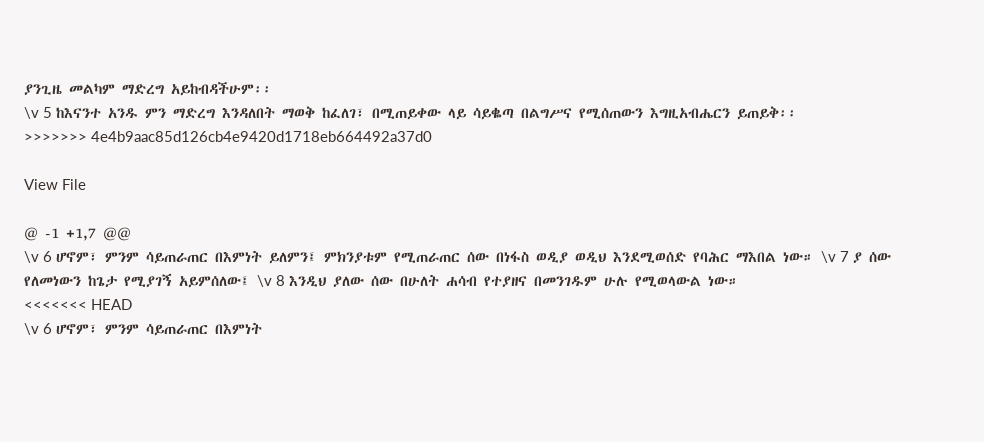ያንጊዜ መልካም ማድረግ አይከብዳችሁም፡፡
\v 5 ከእናንተ አንዱ ምን ማድረግ እንዳለበት ማወቅ ከፈለገ፣ በሚጠይቀው ላይ ሳይቈጣ በልግሥና የሚሰጠውን እግዚአብሔርን ይጠይቅ፡፡
>>>>>>> 4e4b9aac85d126cb4e9420d1718eb664492a37d0

View File

@ -1 +1,7 @@
\v 6 ሆኖም፣ ምንም ሳይጠራጠር በእምነት ይለምን፤ ምክንያቱም የሚጠራጠር ሰው በነፋስ ወዲያ ወዲህ እንደሚወሰድ የባሕር ማእበል ነው። \v 7 ያ ሰው የለመነውን ከጌታ የሚያገኝ አይምሰለው፤ \v 8 እንዲህ ያለው ሰው በሁለት ሐሳብ የተያዘና በመንገዱም ሁሉ የሚወላውል ነው።
<<<<<<< HEAD
\v 6 ሆኖም፣ ምንም ሳይጠራጠር በእምነት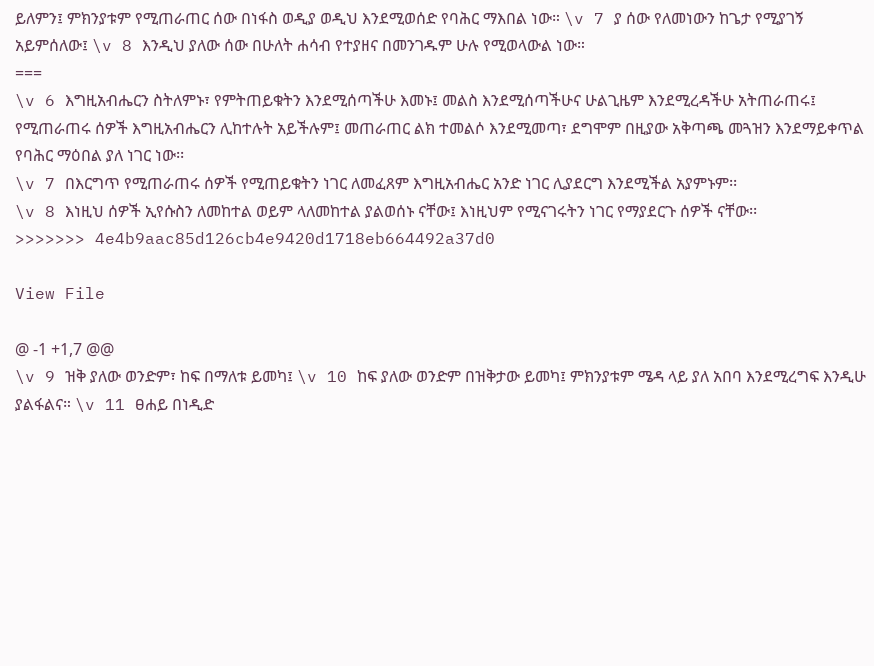ይለምን፤ ምክንያቱም የሚጠራጠር ሰው በነፋስ ወዲያ ወዲህ እንደሚወሰድ የባሕር ማእበል ነው። \v 7 ያ ሰው የለመነውን ከጌታ የሚያገኝ አይምሰለው፤ \v 8 እንዲህ ያለው ሰው በሁለት ሐሳብ የተያዘና በመንገዱም ሁሉ የሚወላውል ነው።
===
\v 6 እግዚአብሔርን ስትለምኑ፣ የምትጠይቁትን እንደሚሰጣችሁ እመኑ፤ መልስ እንደሚሰጣችሁና ሁልጊዜም እንደሚረዳችሁ አትጠራጠሩ፤ የሚጠራጠሩ ሰዎች እግዚአብሔርን ሊከተሉት አይችሉም፤ መጠራጠር ልክ ተመልሶ እንደሚመጣ፣ ደግሞም በዚያው አቅጣጫ መጓዝን እንደማይቀጥል የባሕር ማዕበል ያለ ነገር ነው፡፡
\v 7 በእርግጥ የሚጠራጠሩ ሰዎች የሚጠይቁትን ነገር ለመፈጸም እግዚአብሔር አንድ ነገር ሊያደርግ እንደሚችል አያምኑም፡፡
\v 8 እነዚህ ሰዎች ኢየሱስን ለመከተል ወይም ላለመከተል ያልወሰኑ ናቸው፤ እነዚህም የሚናገሩትን ነገር የማያደርጉ ሰዎች ናቸው፡፡
>>>>>>> 4e4b9aac85d126cb4e9420d1718eb664492a37d0

View File

@ -1 +1,7 @@
\v 9 ዝቅ ያለው ወንድም፣ ከፍ በማለቱ ይመካ፤ \v 10 ከፍ ያለው ወንድም በዝቅታው ይመካ፤ ምክንያቱም ሜዳ ላይ ያለ አበባ እንደሚረግፍ እንዲሁ ያልፋልና። \v 11 ፀሐይ በነዲድ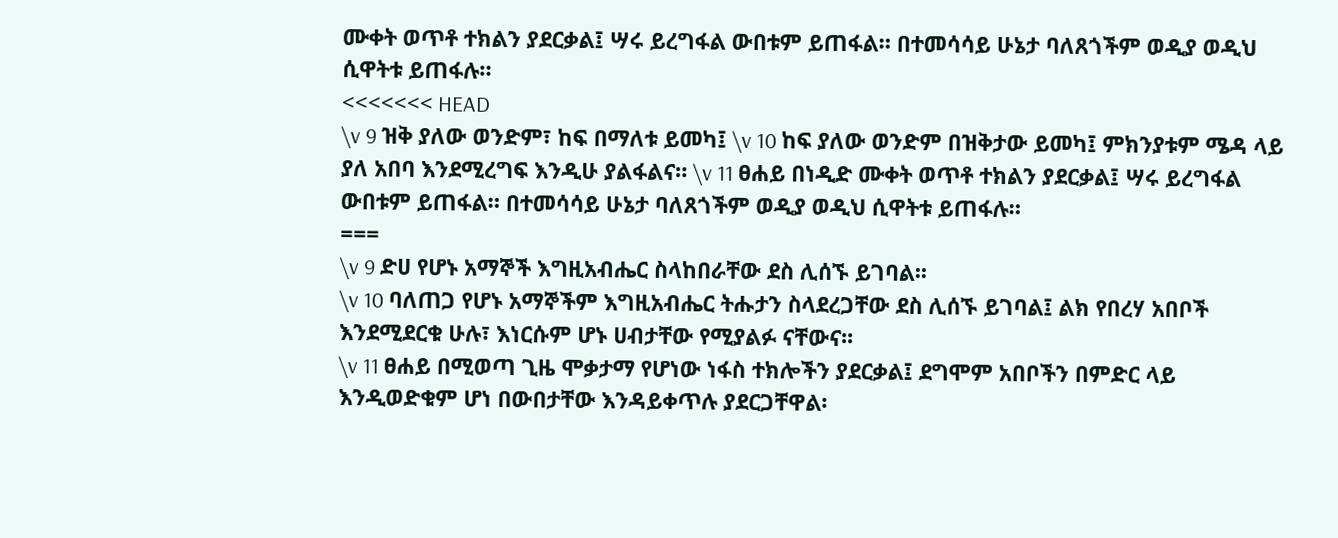ሙቀት ወጥቶ ተክልን ያደርቃል፤ ሣሩ ይረግፋል ውበቱም ይጠፋል። በተመሳሳይ ሁኔታ ባለጸጎችም ወዲያ ወዲህ ሲዋትቱ ይጠፋሉ።
<<<<<<< HEAD
\v 9 ዝቅ ያለው ወንድም፣ ከፍ በማለቱ ይመካ፤ \v 10 ከፍ ያለው ወንድም በዝቅታው ይመካ፤ ምክንያቱም ሜዳ ላይ ያለ አበባ እንደሚረግፍ እንዲሁ ያልፋልና። \v 11 ፀሐይ በነዲድ ሙቀት ወጥቶ ተክልን ያደርቃል፤ ሣሩ ይረግፋል ውበቱም ይጠፋል። በተመሳሳይ ሁኔታ ባለጸጎችም ወዲያ ወዲህ ሲዋትቱ ይጠፋሉ።
===
\v 9 ድሀ የሆኑ አማኞች እግዚአብሔር ስላከበራቸው ደስ ሊሰኙ ይገባል፡፡
\v 10 ባለጠጋ የሆኑ አማኞችም እግዚአብሔር ትሑታን ስላደረጋቸው ደስ ሊሰኙ ይገባል፤ ልክ የበረሃ አበቦች እንደሚደርቁ ሁሉ፣ እነርሱም ሆኑ ሀብታቸው የሚያልፉ ናቸውና፡፡
\v 11 ፀሐይ በሚወጣ ጊዜ ሞቃታማ የሆነው ነፋስ ተክሎችን ያደርቃል፤ ደግሞም አበቦችን በምድር ላይ እንዲወድቁም ሆነ በውበታቸው እንዳይቀጥሉ ያደርጋቸዋል፡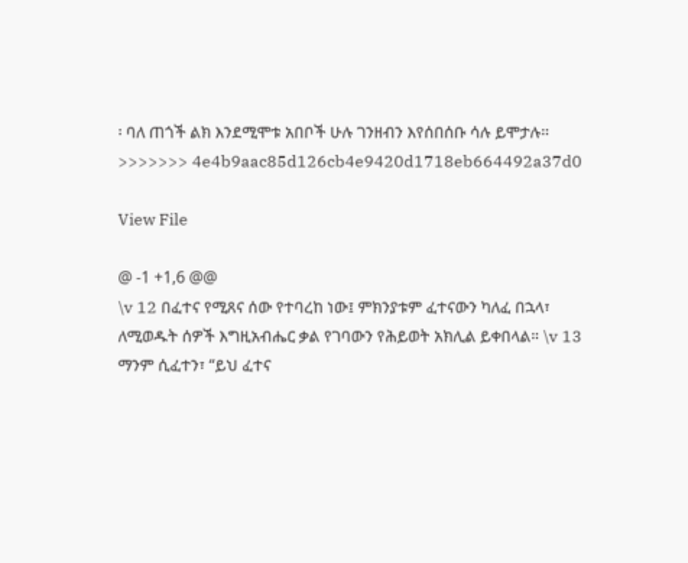፡ ባለ ጠጎች ልክ እንደሚሞቱ አበቦች ሁሉ ገንዘብን እየሰበሰቡ ሳሉ ይሞታሉ፡፡
>>>>>>> 4e4b9aac85d126cb4e9420d1718eb664492a37d0

View File

@ -1 +1,6 @@
\v 12 በፈተና የሚጸና ሰው የተባረከ ነው፤ ምክንያቱም ፈተናውን ካለፈ በኋላ፣ ለሚወዱት ሰዎች እግዚአብሔር ቃል የገባውን የሕይወት አክሊል ይቀበላል። \v 13 ማንም ሲፈተን፣ “ይህ ፈተና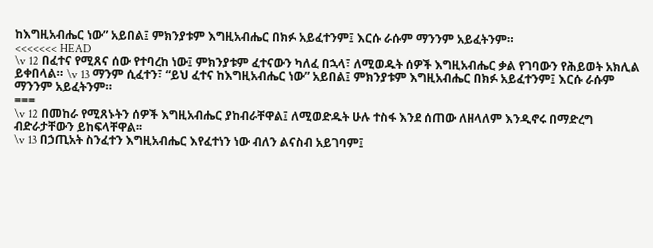ከእግዚአብሔር ነው” አይበል፤ ምክንያቱም እግዚአብሔር በክፉ አይፈተንም፤ እርሱ ራሱም ማንንም አይፈትንም።
<<<<<<< HEAD
\v 12 በፈተና የሚጸና ሰው የተባረከ ነው፤ ምክንያቱም ፈተናውን ካለፈ በኋላ፣ ለሚወዱት ሰዎች እግዚአብሔር ቃል የገባውን የሕይወት አክሊል ይቀበላል። \v 13 ማንም ሲፈተን፣ “ይህ ፈተና ከእግዚአብሔር ነው” አይበል፤ ምክንያቱም እግዚአብሔር በክፉ አይፈተንም፤ እርሱ ራሱም ማንንም አይፈትንም።
===
\v 12 በመከራ የሚጸኑትን ሰዎች እግዚአብሔር ያከብራቸዋል፤ ለሚወድዱት ሁሉ ተስፋ እንደ ሰጠው ለዘላለም እንዲኖሩ በማድረግ ብድራታቸውን ይከፍላቸዋል፡፡
\v 13 በኃጢአት ስንፈተን እግዚአብሔር እየፈተነን ነው ብለን ልናስብ አይገባም፤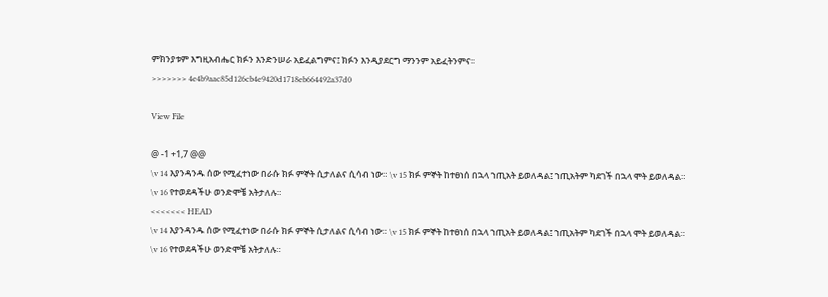ምክንያቱም እግዚአብሔር ክፉን እንድንሠራ አይፈልግምና፤ ክፉን እንዲያደርግ ማንንም አይፈትንምና፡፡
>>>>>>> 4e4b9aac85d126cb4e9420d1718eb664492a37d0

View File

@ -1 +1,7 @@
\v 14 እያንዳንዱ ሰው የሚፈተነው በራሱ ክፉ ምኞት ሲታለልና ሲሳብ ነው። \v 15 ክፉ ምኞት ከተፀነሰ በኋላ ኀጢአት ይወለዳል፤ ኀጢአትም ካደገች በኋላ ሞት ይወለዳል። \v 16 የተወደዳችሁ ወንድሞቼ አትታለሉ።
<<<<<<< HEAD
\v 14 እያንዳንዱ ሰው የሚፈተነው በራሱ ክፉ ምኞት ሲታለልና ሲሳብ ነው። \v 15 ክፉ ምኞት ከተፀነሰ በኋላ ኀጢአት ይወለዳል፤ ኀጢአትም ካደገች በኋላ ሞት ይወለዳል። \v 16 የተወደዳችሁ ወንድሞቼ አትታለሉ።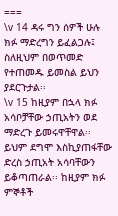===
\v 14 ዳሩ ግን ሰዎች ሁሉ ክፉ ማድረግን ይፈልጋሉ፤ ስለዚህም በወጥመድ የተጠመዱ ይመስል ይህን ያደርጉታል፡፡
\v 15 ከዚያም በኋላ ክፉ አሳቦቻቸው ኃጢአትን ወደ ማድረጉ ይመሩዋቸዋል፡፡ ይህም ደግሞ እስኪያጠፋቸው ድረስ ኃጢአት አሳባቸውን ይቆጣጠራል፡፡ ከዚያም ክፉ ምኞቶች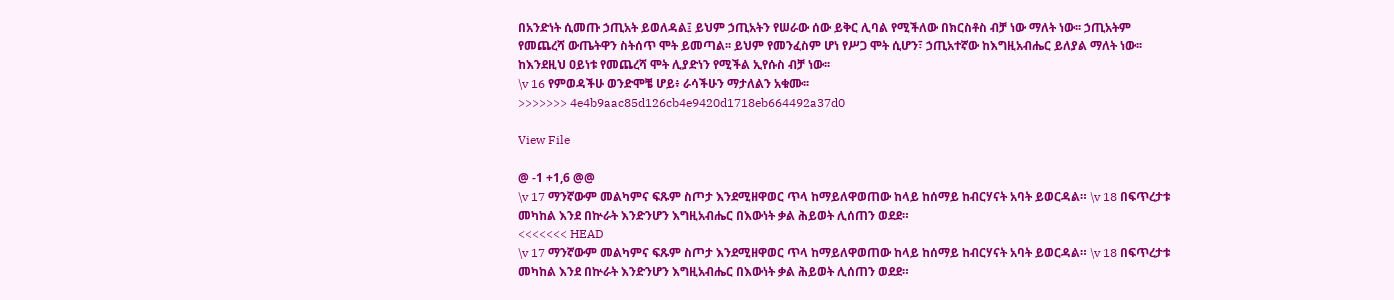በአንድነት ሲመጡ ኃጢአት ይወለዳል፤ ይህም ኃጢአትን የሠራው ሰው ይቅር ሊባል የሚችለው በክርስቶስ ብቻ ነው ማለት ነው፡፡ ኃጢአትም የመጨረሻ ውጤትዋን ስትሰጥ ሞት ይመጣል፡፡ ይህም የመንፈስም ሆነ የሥጋ ሞት ሲሆን፣ ኃጢአተኛው ከእግዚአብሔር ይለያል ማለት ነው፡፡ ከእንደዚህ ዐይነቱ የመጨረሻ ሞት ሊያድነን የሚችል ኢየሱስ ብቻ ነው፡፡
\v 16 የምወዳችሁ ወንድሞቼ ሆይ፥ ራሳችሁን ማታለልን አቁሙ፡፡
>>>>>>> 4e4b9aac85d126cb4e9420d1718eb664492a37d0

View File

@ -1 +1,6 @@
\v 17 ማንኛውም መልካምና ፍጹም ስጦታ እንደሚዘዋወር ጥላ ከማይለዋወጠው ከላይ ከሰማይ ከብርሃናት አባት ይወርዳል። \v 18 በፍጥረታቱ መካከል እንደ በኵራት እንድንሆን እግዚአብሔር በእውነት ቃል ሕይወት ሊሰጠን ወደደ።
<<<<<<< HEAD
\v 17 ማንኛውም መልካምና ፍጹም ስጦታ እንደሚዘዋወር ጥላ ከማይለዋወጠው ከላይ ከሰማይ ከብርሃናት አባት ይወርዳል። \v 18 በፍጥረታቱ መካከል እንደ በኵራት እንድንሆን እግዚአብሔር በእውነት ቃል ሕይወት ሊሰጠን ወደደ።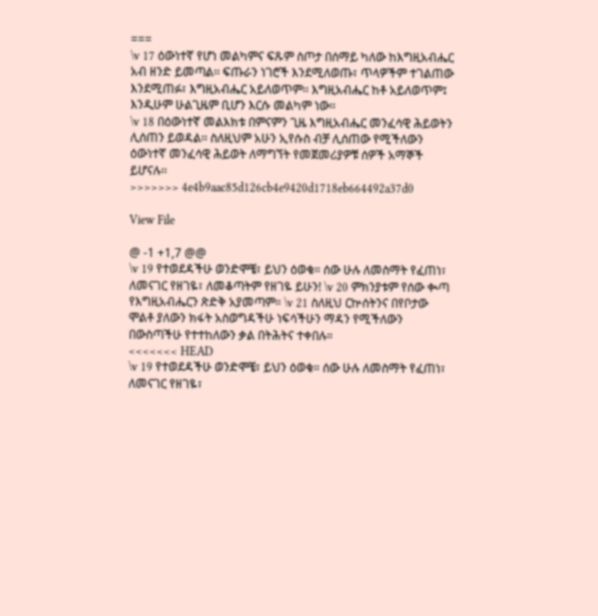===
\v 17 ዕውነተኛ የሆነ መልካምና ፍጹም ስጦታ በሰማይ ካለው ከእግዚአብሔር አብ ዘንድ ይመጣል፡፡ ፍጡራን ነገሮች እንደሚለወጡ፣ ጥላዎችም ተገልጠው እንደሚጠፉ፣ እግዚአብሔር አይለወጥም፡፡ እግዚአብሔር ከቶ አይለወጥም፤ እንዲሁም ሁልጊዜም ቢሆን እርሱ መልካም ነው፡፡
\v 18 በዕውነተኛ መልእክቱ በምናምን ጊዜ እግዚአብሔር መንፈሳዊ ሕይወትን ሊሰጠን ይወዳል፡፡ ስለዚህም አሁን ኢየሱስ ብቻ ሊሰጠው የሚችለውን ዕውነተኛ መንፈሳዊ ሕይወት ለማግኘት የመጀመሪያዎቹ ሰዎች አማኞች ይሆናሉ፡፡
>>>>>>> 4e4b9aac85d126cb4e9420d1718eb664492a37d0

View File

@ -1 +1,7 @@
\v 19 የተወደዳችሁ ወንድሞቼ፣ ይህን ዕወቁ። ሰው ሁሉ ለመስማት የፈጠነ፣ ለመናገር የዘገዬ፣ ለመቆጣትም የዘገዬ ይሁን! \v 20 ምክንያቱም የሰው ቊጣ የእግዚአብሔርን ጽድቅ አያመጣም። \v 21 ስለዚህ ርኵሰትንና በየቦታው ሞልቶ ያለውን ክፋት አስወግዳችሁ ነፍሳችሁን ማዳን የሚችለውን በውስጣችሁ የተተከለውን ቃል በትሕትና ተቀበሉ።
<<<<<<< HEAD
\v 19 የተወደዳችሁ ወንድሞቼ፣ ይህን ዕወቁ። ሰው ሁሉ ለመስማት የፈጠነ፣ ለመናገር የዘገዬ፣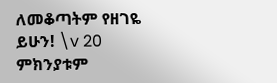ለመቆጣትም የዘገዬ ይሁን! \v 20 ምክንያቱም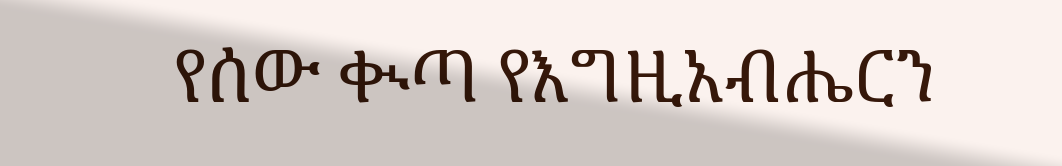የሰው ቊጣ የእግዚአብሔርን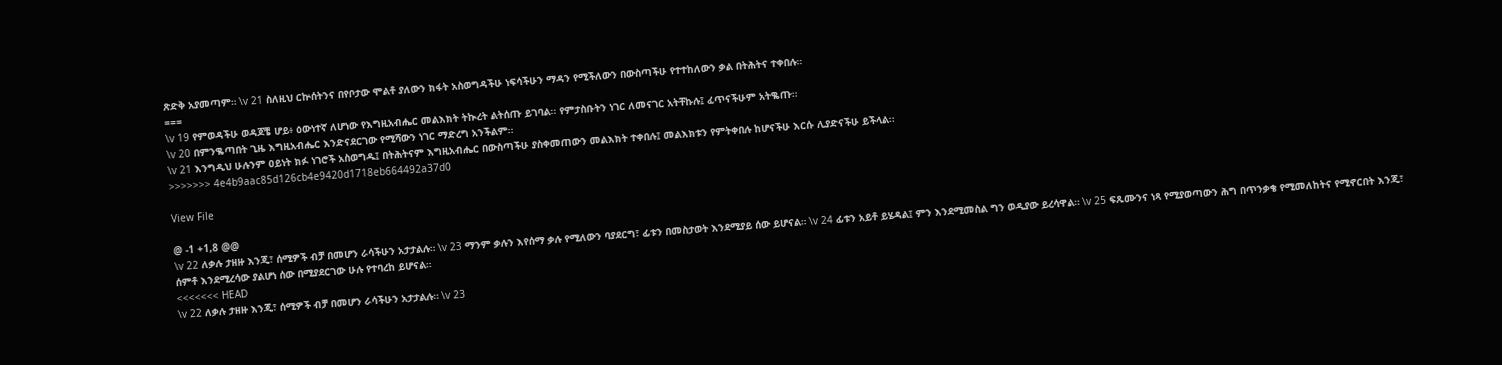ጽድቅ አያመጣም። \v 21 ስለዚህ ርኵሰትንና በየቦታው ሞልቶ ያለውን ክፋት አስወግዳችሁ ነፍሳችሁን ማዳን የሚችለውን በውስጣችሁ የተተከለውን ቃል በትሕትና ተቀበሉ።
===
\v 19 የምወዳችሁ ወዳጆቼ ሆይ፥ ዕውነተኛ ለሆነው የእግዚአብሔር መልእክት ትኲረት ልትሰጡ ይገባል፡፡ የምታስቡትን ነገር ለመናገር አትቸኩሉ፤ ፈጥናችሁም አትቈጡ፡፡
\v 20 በምንቈጣበት ጊዜ እግዚአብሔር እንድናደርገው የሚሻውን ነገር ማድረግ አንችልም፡፡
\v 21 እንግዲህ ሁሉንም ዐይነት ክፉ ነገሮች አስወግዱ፤ በትሕትናም እግዚአብሔር በውስጣችሁ ያስቀመጠውን መልእክት ተቀበሉ፤ መልእክቱን የምትቀበሉ ከሆናችሁ እርሱ ሊያድናችሁ ይችላል፡፡
>>>>>>> 4e4b9aac85d126cb4e9420d1718eb664492a37d0

View File

@ -1 +1,8 @@
\v 22 ለቃሉ ታዘዙ እንጂ፣ ሰሚዎች ብቻ በመሆን ራሳችሁን አታታልሉ። \v 23 ማንም ቃሉን እየሰማ ቃሉ የሚለውን ባያደርግ፣ ፊቱን በመስታወት እንደሚያይ ሰው ይሆናል። \v 24 ፊቱን አይቶ ይሄዳል፤ ምን እንደሚመስል ግን ወዲያው ይረሳዋል። \v 25 ፍጹሙንና ነጻ የሚያወጣውን ሕግ በጥንቃቄ የሚመለከትና የሚኖርበት እንጂ፣ ሰምቶ እንደሚረሳው ያልሆነ ሰው በሚያደርገው ሁሉ የተባረከ ይሆናል።
<<<<<<< HEAD
\v 22 ለቃሉ ታዘዙ እንጂ፣ ሰሚዎች ብቻ በመሆን ራሳችሁን አታታልሉ። \v 23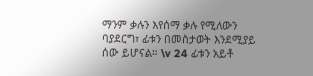ማንም ቃሉን እየሰማ ቃሉ የሚለውን ባያደርግ፣ ፊቱን በመስታወት እንደሚያይ ሰው ይሆናል። \v 24 ፊቱን አይቶ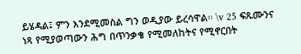ይሄዳል፤ ምን እንደሚመስል ግን ወዲያው ይረሳዋል። \v 25 ፍጹሙንና ነጻ የሚያወጣውን ሕግ በጥንቃቄ የሚመለከትና የሚኖርበት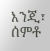እንጂ፣ ሰምቶ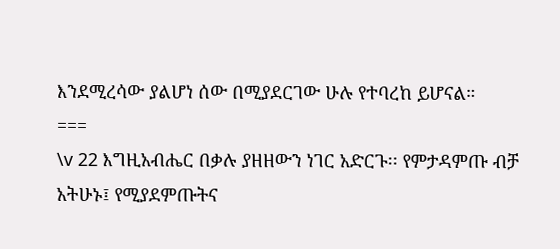እንደሚረሳው ያልሆነ ሰው በሚያደርገው ሁሉ የተባረከ ይሆናል።
===
\v 22 እግዚአብሔር በቃሉ ያዘዘውን ነገር አድርጉ፡፡ የምታዳምጡ ብቻ አትሁኑ፤ የሚያደምጡትና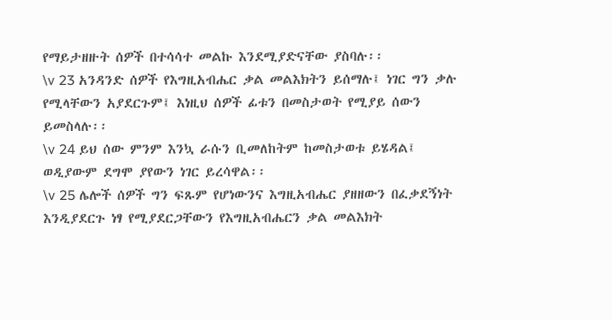የማይታዘዙት ሰዎች በተሳሳተ መልኩ እንደሚያድናቸው ያስባሉ፡፡
\v 23 አንዳንድ ሰዎች የእግዚአብሔር ቃል መልእክትን ይሰማሉ፤ ነገር ግን ቃሉ የሚላቸውን አያደርጉም፤ እነዚህ ሰዎች ፊቱን በመስታወት የሚያይ ሰውን ይመስላሉ፡፡
\v 24 ይህ ሰው ምንም እንኳ ራሱን ቢመለከትም ከመስታወቱ ይሄዳል፤ ወዲያውም ደግሞ ያየውን ነገር ይረሳዋል፡፡
\v 25 ሌሎች ሰዎች ግን ፍጹም የሆነውንና እግዚአብሔር ያዘዘውን በፈቃደኝነት እንዲያደርጉ ነፃ የሚያደርጋቸውን የእግዚአብሔርን ቃል መልእክት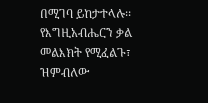በሚገባ ይከታተላሉ፡፡ የእግዚአብሔርን ቃል መልእክት የሚፈልጉ፣ ዝምብለው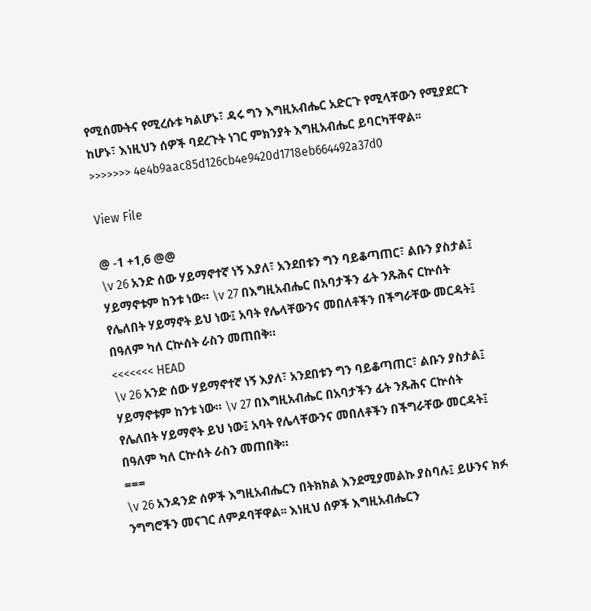የሚሰሙትና የሚረሱቱ ካልሆኑ፣ ዳሩ ግን እግዚአብሔር አድርጉ የሚላቸውን የሚያደርጉ ከሆኑ፣ እነዚህን ሰዎች ባደረጉት ነገር ምክንያት እግዚአብሔር ይባርካቸዋል፡፡
>>>>>>> 4e4b9aac85d126cb4e9420d1718eb664492a37d0

View File

@ -1 +1,6 @@
\v 26 አንድ ሰው ሃይማኖተኛ ነኝ እያለ፣ አንደበቱን ግን ባይቆጣጠር፣ ልቡን ያስታል፤ ሃይማኖቱም ከንቱ ነው። \v 27 በእግዚአብሔር በአባታችን ፊት ንጹሕና ርኵሰት የሌለበት ሃይማኖት ይህ ነው፤ አባት የሌላቸውንና መበለቶችን በችግራቸው መርዳት፤ በዓለም ካለ ርኵሰት ራስን መጠበቅ።
<<<<<<< HEAD
\v 26 አንድ ሰው ሃይማኖተኛ ነኝ እያለ፣ አንደበቱን ግን ባይቆጣጠር፣ ልቡን ያስታል፤ ሃይማኖቱም ከንቱ ነው። \v 27 በእግዚአብሔር በአባታችን ፊት ንጹሕና ርኵሰት የሌለበት ሃይማኖት ይህ ነው፤ አባት የሌላቸውንና መበለቶችን በችግራቸው መርዳት፤ በዓለም ካለ ርኵሰት ራስን መጠበቅ።
===
\v 26 አንዳንድ ሰዎች እግዚአብሔርን በትክክል እንደሚያመልኩ ያስባሉ፤ ይሁንና ክፉ ንግግሮችን መናገር ለምዶባቸዋል፡፡ እነዚህ ሰዎች እግዚአብሔርን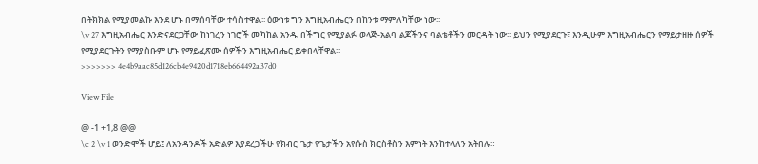በትክክል የሚያመልኩ እንደ ሆኑ በማሰባቸው ተሳስተዋል፡፡ ዕውነቱ ግን እግዚአብሔርን በከንቱ ማምለካቸው ነው፡፡
\v 27 እግዚአብሔር እንድናደርጋቸው ከነገረን ነገሮች መካከል አንዱ በችግር የሚያልፉ ወላጅ-አልባ ልጆችንና ባልቴቶችን መርዳት ነው፡፡ ይህን የሚያደርጉ፣ እንዲሁም እግዚአብሔርን የማይታዘዙ ሰዎች የሚያደርጉትን የማያስቡም ሆኑ የማይፈጽሙ ሰዎችን እግዚአብሔር ይቀበላቸዋል፡፡
>>>>>>> 4e4b9aac85d126cb4e9420d1718eb664492a37d0

View File

@ -1 +1,8 @@
\c 2 \v 1 ወንድሞች ሆይ፤ ለአንዳንዶች አድልዎ እያደረጋችሁ የክብር ጌታ የጌታችን አየሱስ ክርስቶስን እምነት እንከተላለን አትበሉ።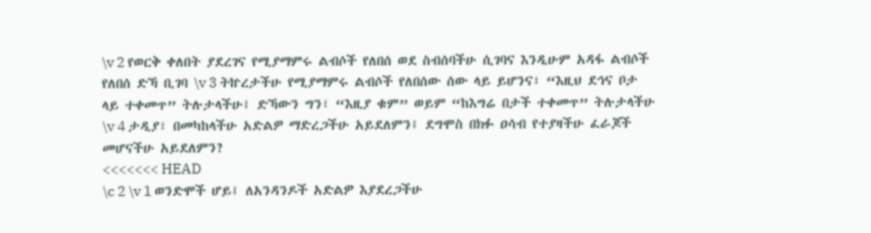\v 2 የወርቅ ቀለበት ያደረገና የሚያማምሩ ልብሶች የለበሰ ወደ ስብሰባችሁ ሲገባና እንዲሁም አዳፋ ልብሶች የለበሰ ድኻ ቢገባ \v 3 ትኵረታችሁ የሚያማምሩ ልብሶች የለበሰው ሰው ላይ ይሆንና፣ “እዚህ ደኅና ቦታ ላይ ተቀመጥ” ትሉታላችሁ፤ ድኻውን ግን፣ “እዚያ ቁም” ወይም “ከእግሬ በታች ተቀመጥ” ትሉታላችሁ \v 4 ታዲያ፣ በመካከላችሁ አድልዎ ማድረጋችሁ አይደለምን፤ ደግሞስ በክፉ ዐሳብ የተያዛችሁ ፈራጆች መሆናችሁ አይደለምን?
<<<<<<< HEAD
\c 2 \v 1 ወንድሞች ሆይ፤ ለአንዳንዶች አድልዎ እያደረጋችሁ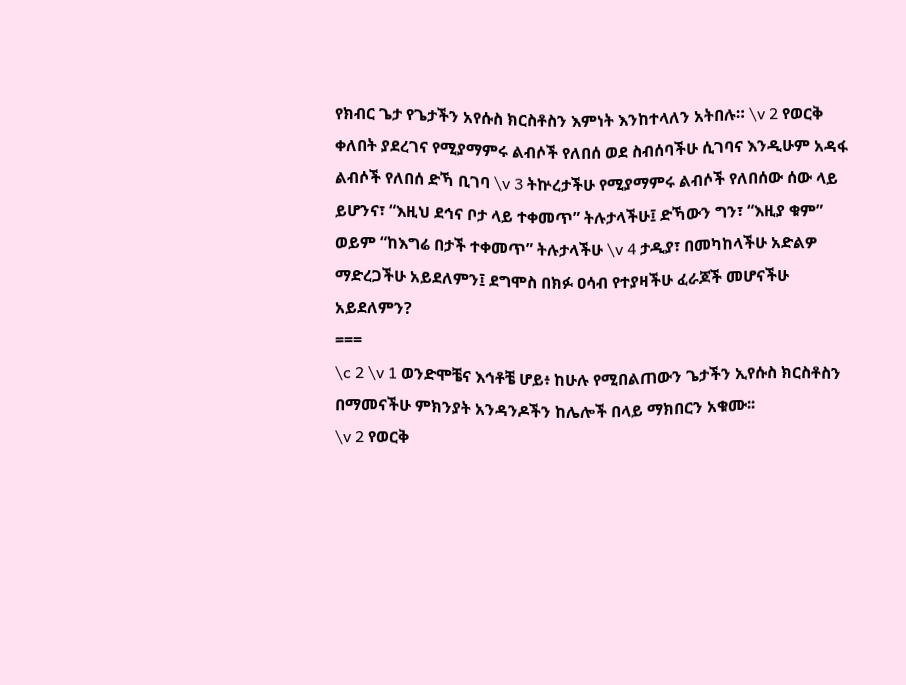የክብር ጌታ የጌታችን አየሱስ ክርስቶስን እምነት እንከተላለን አትበሉ። \v 2 የወርቅ ቀለበት ያደረገና የሚያማምሩ ልብሶች የለበሰ ወደ ስብሰባችሁ ሲገባና እንዲሁም አዳፋ ልብሶች የለበሰ ድኻ ቢገባ \v 3 ትኵረታችሁ የሚያማምሩ ልብሶች የለበሰው ሰው ላይ ይሆንና፣ “እዚህ ደኅና ቦታ ላይ ተቀመጥ” ትሉታላችሁ፤ ድኻውን ግን፣ “እዚያ ቁም” ወይም “ከእግሬ በታች ተቀመጥ” ትሉታላችሁ \v 4 ታዲያ፣ በመካከላችሁ አድልዎ ማድረጋችሁ አይደለምን፤ ደግሞስ በክፉ ዐሳብ የተያዛችሁ ፈራጆች መሆናችሁ አይደለምን?
===
\c 2 \v 1 ወንድሞቼና እኅቶቼ ሆይ፥ ከሁሉ የሚበልጠውን ጌታችን ኢየሱስ ክርስቶስን በማመናችሁ ምክንያት አንዳንዶችን ከሌሎች በላይ ማክበርን አቁሙ፡፡
\v 2 የወርቅ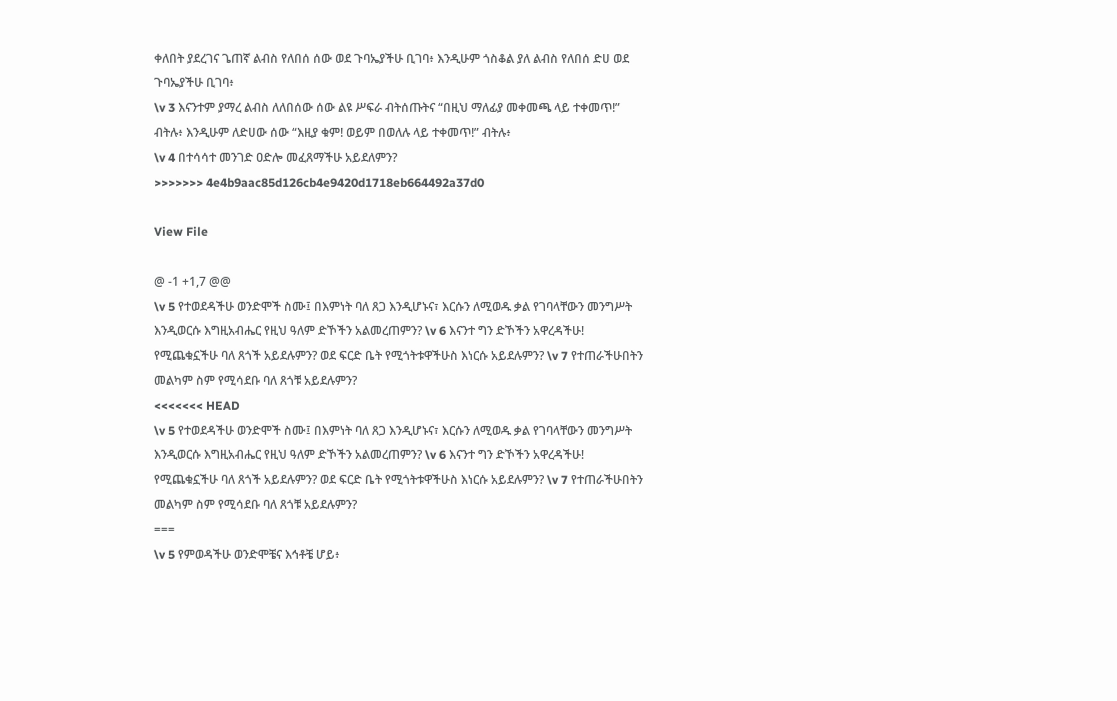ቀለበት ያደረገና ጌጠኛ ልብስ የለበሰ ሰው ወደ ጉባኤያችሁ ቢገባ፥ እንዲሁም ጎስቆል ያለ ልብስ የለበሰ ድሀ ወደ ጉባኤያችሁ ቢገባ፥
\v 3 እናንተም ያማረ ልብስ ለለበሰው ሰው ልዩ ሥፍራ ብትሰጡትና “በዚህ ማለፊያ መቀመጫ ላይ ተቀመጥ!” ብትሉ፥ እንዲሁም ለድሀው ሰው “እዚያ ቁም! ወይም በወለሉ ላይ ተቀመጥ!” ብትሉ፥
\v 4 በተሳሳተ መንገድ ዐድሎ መፈጸማችሁ አይደለምን?
>>>>>>> 4e4b9aac85d126cb4e9420d1718eb664492a37d0

View File

@ -1 +1,7 @@
\v 5 የተወደዳችሁ ወንድሞች ስሙ፤ በእምነት ባለ ጸጋ እንዲሆኑና፣ እርሱን ለሚወዱ ቃል የገባላቸውን መንግሥት እንዲወርሱ እግዚአብሔር የዚህ ዓለም ድኾችን አልመረጠምን? \v 6 እናንተ ግን ድኾችን አዋረዳችሁ! የሚጨቁኗችሁ ባለ ጸጎች አይደሉምን? ወደ ፍርድ ቤት የሚጎትቱዋችሁስ እነርሱ አይደሉምን? \v 7 የተጠራችሁበትን መልካም ስም የሚሳደቡ ባለ ጸጎቹ አይደሉምን?
<<<<<<< HEAD
\v 5 የተወደዳችሁ ወንድሞች ስሙ፤ በእምነት ባለ ጸጋ እንዲሆኑና፣ እርሱን ለሚወዱ ቃል የገባላቸውን መንግሥት እንዲወርሱ እግዚአብሔር የዚህ ዓለም ድኾችን አልመረጠምን? \v 6 እናንተ ግን ድኾችን አዋረዳችሁ! የሚጨቁኗችሁ ባለ ጸጎች አይደሉምን? ወደ ፍርድ ቤት የሚጎትቱዋችሁስ እነርሱ አይደሉምን? \v 7 የተጠራችሁበትን መልካም ስም የሚሳደቡ ባለ ጸጎቹ አይደሉምን?
===
\v 5 የምወዳችሁ ወንድሞቼና እኅቶቼ ሆይ፥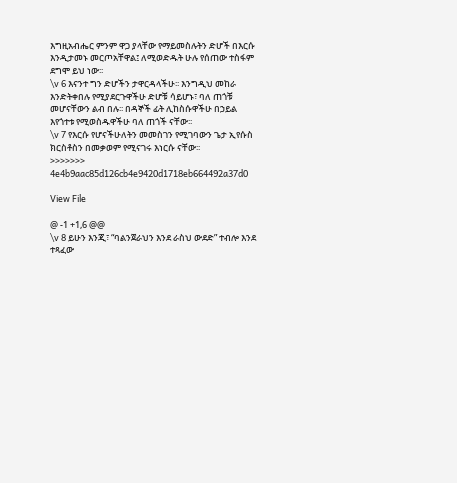እግዚአብሔር ምንም ዋጋ ያላቸው የማይመስሉትን ድሆች በእርሱ እንዲታመኑ መርጦአቸዋል፤ ለሚወድዱት ሁሉ የሰጠው ተስፋም ደግሞ ይህ ነው፡፡
\v 6 እናንተ ግን ድሆችን ታዋርዳላችሁ፡፡ እንግዲህ መከራ እንድትቀበሉ የሚያደርጉዋችሁ ድሆቹ ሳይሆኑ፣ ባለ ጠጎቹ መሆናቸውን ልብ በሉ፡፡ በዳኞች ፊት ሊከስሱዋችሁ በኃይል እየጎተቱ የሚወስዱዋችሁ ባለ ጠጎች ናቸው፡፡
\v 7 የእርሱ የሆናችሁለትን መመስገን የሚገባውን ጌታ ኢየሱስ ክርስቶስን በመቃወም የሚናገሩ እነርሱ ናቸው፡፡
>>>>>>> 4e4b9aac85d126cb4e9420d1718eb664492a37d0

View File

@ -1 +1,6 @@
\v 8 ይሁን እንጂ፣ “ባልንጀራህን እንደ ራስህ ውደድ” ተብሎ እንደ ተጻፈው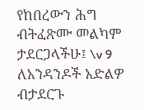የከበረውን ሕግ ብትፈጽሙ መልካም ታደርጋላችሁ፤ \v 9 ለአንዳንዶች አድልዎ ብታደርጉ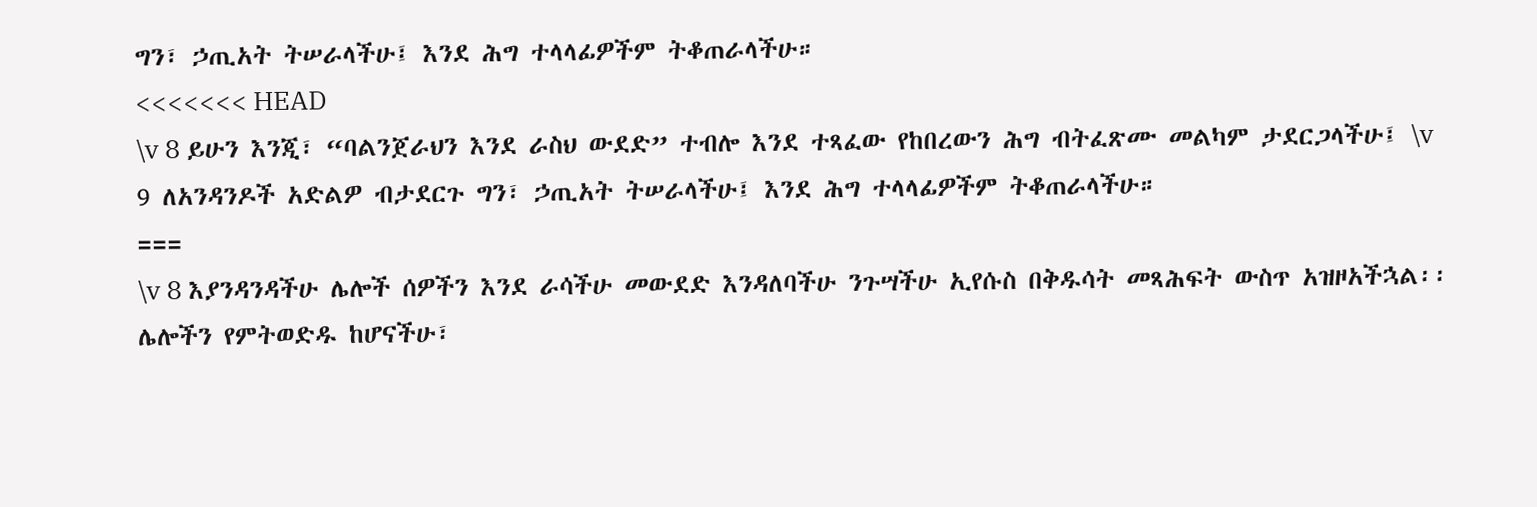ግን፣ ኃጢአት ትሠራላችሁ፤ እንደ ሕግ ተላላፊዎችም ትቆጠራላችሁ።
<<<<<<< HEAD
\v 8 ይሁን እንጂ፣ “ባልንጀራህን እንደ ራስህ ውደድ” ተብሎ እንደ ተጻፈው የከበረውን ሕግ ብትፈጽሙ መልካም ታደርጋላችሁ፤ \v 9 ለአንዳንዶች አድልዎ ብታደርጉ ግን፣ ኃጢአት ትሠራላችሁ፤ እንደ ሕግ ተላላፊዎችም ትቆጠራላችሁ።
===
\v 8 እያንዳንዳችሁ ሌሎች ሰዎችን እንደ ራሳችሁ መውደድ እንዳለባችሁ ንጉሣችሁ ኢየሱስ በቅዱሳት መጻሕፍት ውስጥ አዝዞአችኋል፡፡ ሌሎችን የምትወድዱ ከሆናችሁ፣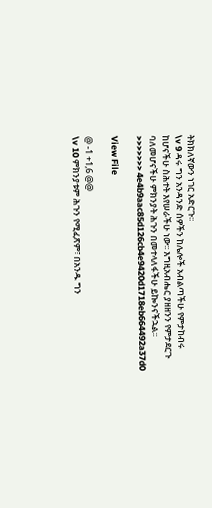ትክክለኛውን ነገር አድርጉ፡፡
\v 9 ዳሩ ግን አንዳንድ ሰዎችን ከሌሎች አብልጣችሁ የምታከብሩ ከሆናችሁ ስሕተት እየሠራችሁ ነው፡፡ እግዚአብሔር ያዘዘንን የምታደርጉ ባለመሆናችሁ ምክንያት ሕጉን በመተላለፋችሁ ይኰንናችኋል፡፡
>>>>>>> 4e4b9aac85d126cb4e9420d1718eb664492a37d0

View File

@ -1 +1,6 @@
\v 10 ምክንያቱም ሕጉን የሚፈጽም፣ በአንዱ ግን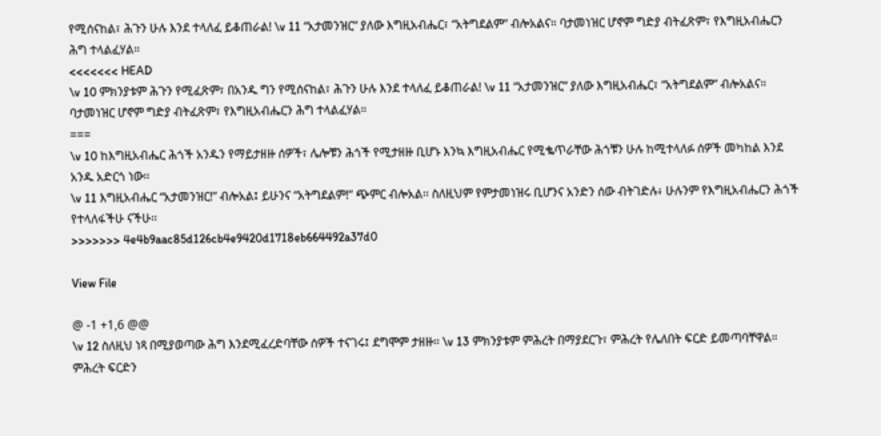የሚሰናከል፣ ሕጉን ሁሉ እንደ ተላለፈ ይቆጠራል! \v 11 “አታመንዝር” ያለው እግዚአብሔር፣ “አትግደልም” ብሎአልና። ባታመነዝር ሆኖም ግድያ ብትፈጽም፣ የእግዚአብሔርን ሕግ ተላልፈሃል።
<<<<<<< HEAD
\v 10 ምክንያቱም ሕጉን የሚፈጽም፣ በአንዱ ግን የሚሰናከል፣ ሕጉን ሁሉ እንደ ተላለፈ ይቆጠራል! \v 11 “አታመንዝር” ያለው እግዚአብሔር፣ “አትግደልም” ብሎአልና። ባታመነዝር ሆኖም ግድያ ብትፈጽም፣ የእግዚአብሔርን ሕግ ተላልፈሃል።
===
\v 10 ከእግዚአብሔር ሕጎች አንዱን የማይታዘዙ ሰዎች፣ ሌሎቹን ሕጎች የሚታዘዙ ቢሆኑ እንኳ እግዚአብሔር የሚቈጥራቸው ሕጎቹን ሁሉ ከሚተላለፉ ሰዎች መካከል እንደ አንዱ አድርጎ ነው፡፡
\v 11 እግዚአብሔር “አታመንዝር!” ብሎአል፤ ይሁንና “አትግደልም!” ጭምር ብሎአል፡፡ ስለዚህም የምታመነዝሩ ቢሆንና አንድን ሰው ብትገድሉ፥ ሁሉንም የእግዚአብሔርን ሕጎች የተላለፋችሁ ናችሁ፡፡
>>>>>>> 4e4b9aac85d126cb4e9420d1718eb664492a37d0

View File

@ -1 +1,6 @@
\v 12 ስለዚህ ነጻ በሚያወጣው ሕግ እንደሚፈረድባቸው ሰዎች ተናገሩ፤ ደግሞም ታዘዙ። \v 13 ምክንያቱም ምሕረት በማያደርጉ፣ ምሕረት የሌለበት ፍርድ ይመጣባቸዋል። ምሕረት ፍርድን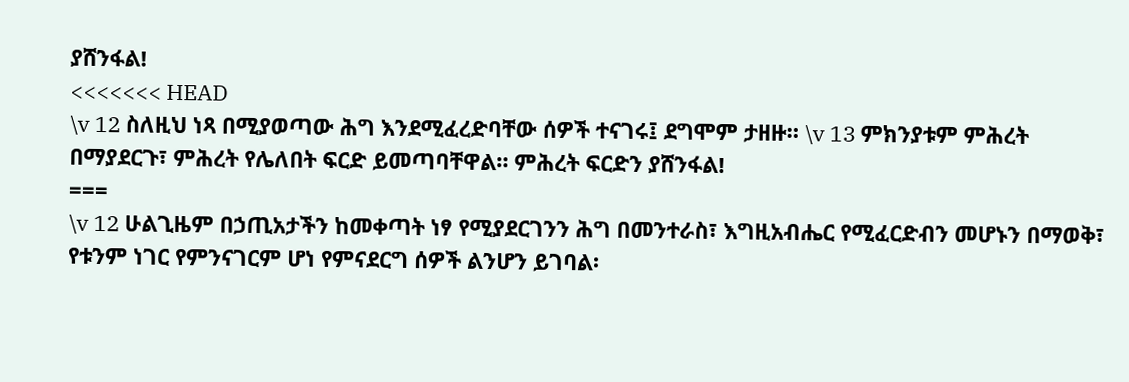ያሸንፋል!
<<<<<<< HEAD
\v 12 ስለዚህ ነጻ በሚያወጣው ሕግ እንደሚፈረድባቸው ሰዎች ተናገሩ፤ ደግሞም ታዘዙ። \v 13 ምክንያቱም ምሕረት በማያደርጉ፣ ምሕረት የሌለበት ፍርድ ይመጣባቸዋል። ምሕረት ፍርድን ያሸንፋል!
===
\v 12 ሁልጊዜም በኃጢአታችን ከመቀጣት ነፃ የሚያደርገንን ሕግ በመንተራስ፣ እግዚአብሔር የሚፈርድብን መሆኑን በማወቅ፣ የቱንም ነገር የምንናገርም ሆነ የምናደርግ ሰዎች ልንሆን ይገባል፡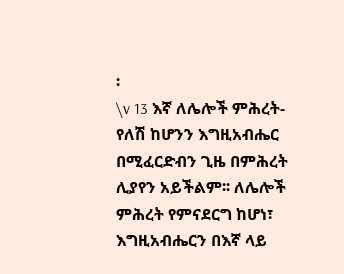፡
\v 13 እኛ ለሌሎች ምሕረት-የለሽ ከሆንን እግዚአብሔር በሚፈርድብን ጊዜ በምሕረት ሊያየን አይችልም፡፡ ለሌሎች ምሕረት የምናደርግ ከሆነ፣ እግዚአብሔርን በእኛ ላይ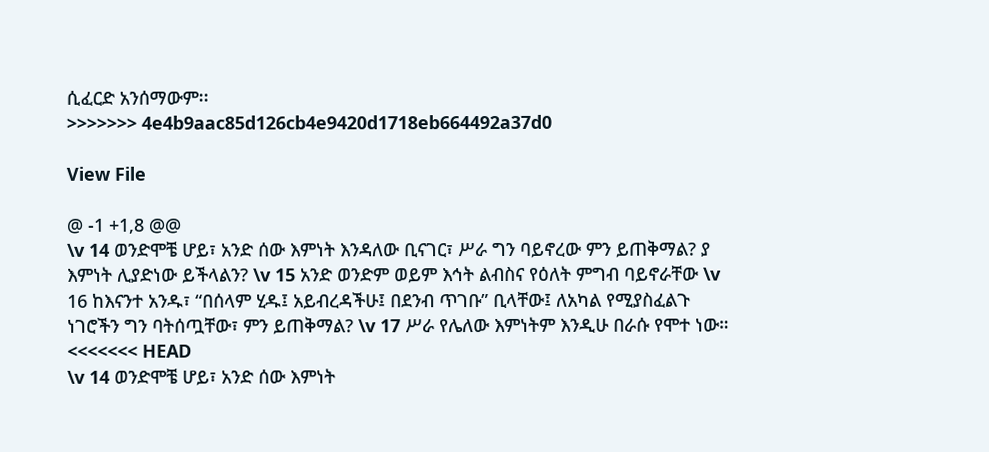ሲፈርድ አንሰማውም፡፡
>>>>>>> 4e4b9aac85d126cb4e9420d1718eb664492a37d0

View File

@ -1 +1,8 @@
\v 14 ወንድሞቼ ሆይ፣ አንድ ሰው እምነት እንዳለው ቢናገር፣ ሥራ ግን ባይኖረው ምን ይጠቅማል? ያ እምነት ሊያድነው ይችላልን? \v 15 አንድ ወንድም ወይም እኅት ልብስና የዕለት ምግብ ባይኖራቸው \v 16 ከእናንተ አንዱ፣ “በሰላም ሂዱ፤ አይብረዳችሁ፤ በደንብ ጥገቡ” ቢላቸው፤ ለአካል የሚያስፈልጉ ነገሮችን ግን ባትሰጧቸው፣ ምን ይጠቅማል? \v 17 ሥራ የሌለው እምነትም እንዲሁ በራሱ የሞተ ነው።
<<<<<<< HEAD
\v 14 ወንድሞቼ ሆይ፣ አንድ ሰው እምነት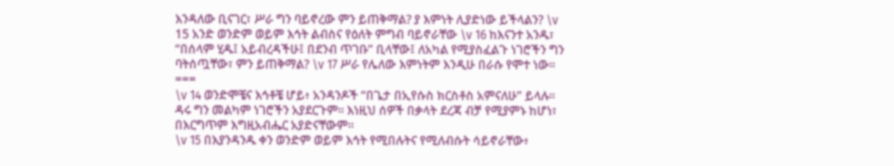እንዳለው ቢናገር፣ ሥራ ግን ባይኖረው ምን ይጠቅማል? ያ እምነት ሊያድነው ይችላልን? \v 15 አንድ ወንድም ወይም እኅት ልብስና የዕለት ምግብ ባይኖራቸው \v 16 ከእናንተ አንዱ፣ “በሰላም ሂዱ፤ አይብረዳችሁ፤ በደንብ ጥገቡ” ቢላቸው፤ ለአካል የሚያስፈልጉ ነገሮችን ግን ባትሰጧቸው፣ ምን ይጠቅማል? \v 17 ሥራ የሌለው እምነትም እንዲሁ በራሱ የሞተ ነው።
===
\v 14 ወንድሞቼና እኅቶቼ ሆይ፥ አንዳንዶች “በጌታ በኢየሱስ ክርስቶስ አምናለሁ” ይላሉ፡፡ ዳሩ ግን መልካም ነገሮችን አያደርጉም፡፡ እነዚህ ሰዎች በቃላት ደረጃ ብቻ የሚያምኑ ከሆነ፣ በእርግጥም እግዚአብሔር አያድናቸውም፡፡
\v 15 በእያንዳንዱ ቀን ወንድም ወይም እኅት የሚበሉትና የሚለብሱት ሳይኖራቸው፥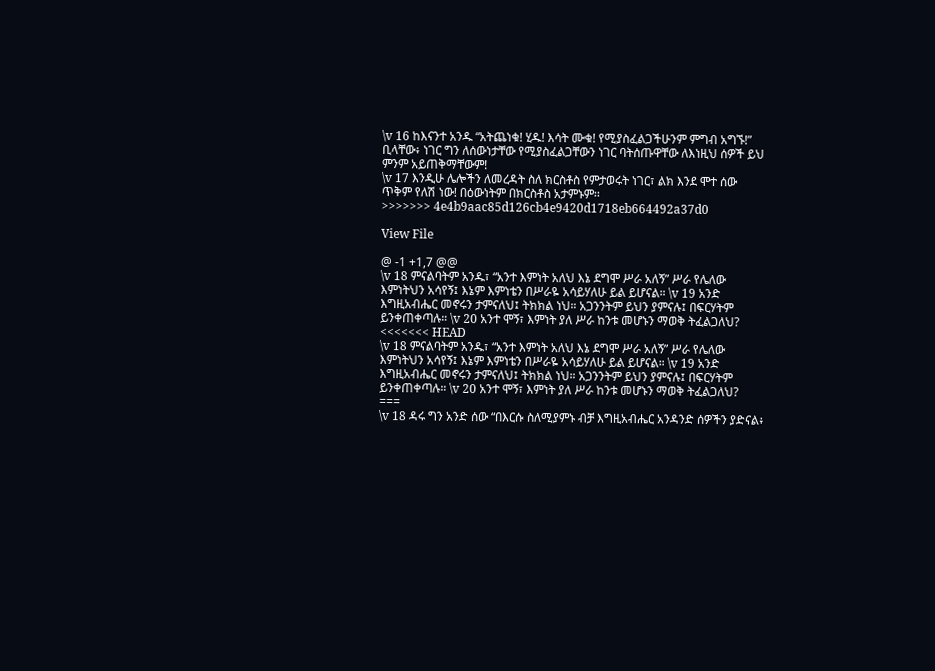\v 16 ከእናንተ አንዱ “አትጨነቁ! ሂዱ! እሳት ሙቁ! የሚያስፈልጋችሁንም ምግብ አግኙ!” ቢላቸው፥ ነገር ግን ለሰውነታቸው የሚያስፈልጋቸውን ነገር ባትሰጡዋቸው ለእነዚህ ሰዎች ይህ ምንም አይጠቅማቸውም!
\v 17 እንዲሁ ሌሎችን ለመረዳት ስለ ክርስቶስ የምታወሩት ነገር፣ ልክ እንደ ሞተ ሰው ጥቅም የለሽ ነው! በዕውነትም በክርስቶስ አታምኑም፡፡
>>>>>>> 4e4b9aac85d126cb4e9420d1718eb664492a37d0

View File

@ -1 +1,7 @@
\v 18 ምናልባትም አንዱ፣ “አንተ እምነት አለህ እኔ ደግሞ ሥራ አለኝ” ሥራ የሌለው እምነትህን አሳየኝ፤ እኔም እምነቴን በሥራዬ አሳይሃለሁ ይል ይሆናል። \v 19 አንድ እግዚአብሔር መኖሩን ታምናለህ፤ ትክክል ነህ። አጋንንትም ይህን ያምናሉ፤ በፍርሃትም ይንቀጠቀጣሉ። \v 20 አንተ ሞኝ፣ እምነት ያለ ሥራ ከንቱ መሆኑን ማወቅ ትፈልጋለህ?
<<<<<<< HEAD
\v 18 ምናልባትም አንዱ፣ “አንተ እምነት አለህ እኔ ደግሞ ሥራ አለኝ” ሥራ የሌለው እምነትህን አሳየኝ፤ እኔም እምነቴን በሥራዬ አሳይሃለሁ ይል ይሆናል። \v 19 አንድ እግዚአብሔር መኖሩን ታምናለህ፤ ትክክል ነህ። አጋንንትም ይህን ያምናሉ፤ በፍርሃትም ይንቀጠቀጣሉ። \v 20 አንተ ሞኝ፣ እምነት ያለ ሥራ ከንቱ መሆኑን ማወቅ ትፈልጋለህ?
===
\v 18 ዳሩ ግን አንድ ሰው “በእርሱ ስለሚያምኑ ብቻ እግዚአብሔር አንዳንድ ሰዎችን ያድናል፥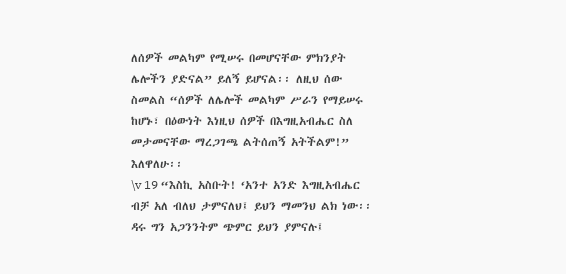ለሰዎች መልካም የሚሠሩ በመሆናቸው ምክንያት ሌሎችን ያድናል” ይለኝ ይሆናል፡፡ ለዚህ ሰው ስመልስ “ሰዎች ለሌሎች መልካም ሥራን የማይሠሩ ከሆኑ፣ በዕውነት እነዚህ ሰዎች በእግዚአብሔር ስለ መታመናቸው ማረጋገጫ ልትሰጠኝ አትችልም!” እለዋለሁ፡፡
\v 19 “እስኪ አስቡት! ‘አንተ አንድ እግዚአብሔር ብቻ አለ ብለህ ታምናለህ፤ ይህን ማመንህ ልክ ነው፡፡ ዳሩ ግን አጋንንትም ጭምር ይህን ያምናሉ፤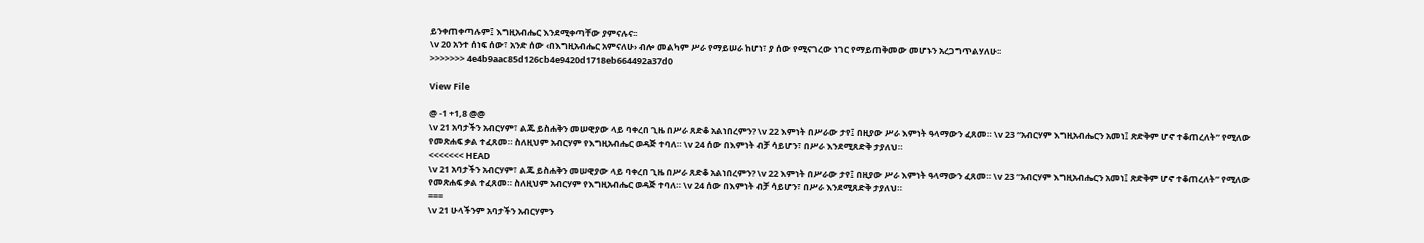ይንቀጠቀጣሉም፤ እግዚአብሔር እንደሚቀጣቸው ያምናሉና፡፡
\v 20 አንተ ሰነፍ ሰው፣ አንድ ሰው ‹በእግዚአብሔር አምናለሁ› ብሎ መልካም ሥራ የማይሠራ ከሆነ፣ ያ ሰው የሚናገረው ነገር የማይጠቅመው መሆኑን አረጋግጥልሃለሁ፡፡
>>>>>>> 4e4b9aac85d126cb4e9420d1718eb664492a37d0

View File

@ -1 +1,8 @@
\v 21 አባታችን አብርሃም፣ ልጁ ይስሐቅን መሠዊያው ላይ ባቀረበ ጊዜ በሥራ ጸድቆ አልነበረምን? \v 22 እምነት በሥራው ታየ፤ በዚያው ሥራ እምነት ዓላማውን ፈጸመ። \v 23 “አብርሃም እግዚአብሔርን አመነ፤ ጽድቅም ሆኖ ተቆጠረለት” የሚለው የመጽሐፍ ቃል ተፈጸመ። ስለዚህም አብርሃም የእግዚአብሔር ወዳጅ ተባለ። \v 24 ሰው በእምነት ብቻ ሳይሆን፣ በሥራ እንደሚጸድቅ ታያለህ።
<<<<<<< HEAD
\v 21 አባታችን አብርሃም፣ ልጁ ይስሐቅን መሠዊያው ላይ ባቀረበ ጊዜ በሥራ ጸድቆ አልነበረምን? \v 22 እምነት በሥራው ታየ፤ በዚያው ሥራ እምነት ዓላማውን ፈጸመ። \v 23 “አብርሃም እግዚአብሔርን አመነ፤ ጽድቅም ሆኖ ተቆጠረለት” የሚለው የመጽሐፍ ቃል ተፈጸመ። ስለዚህም አብርሃም የእግዚአብሔር ወዳጅ ተባለ። \v 24 ሰው በእምነት ብቻ ሳይሆን፣ በሥራ እንደሚጸድቅ ታያለህ።
===
\v 21 ሁላችንም አባታችን አብርሃምን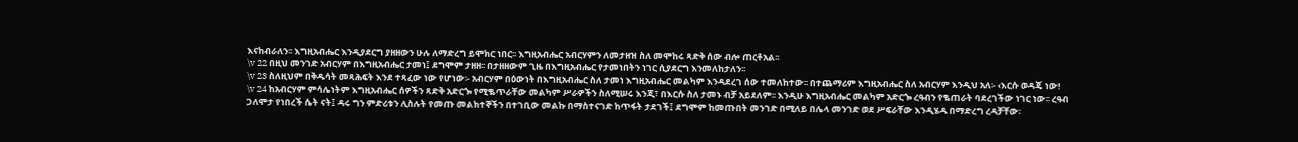እናከብራለን፡፡ እግዚአብሔር እንዲያደርግ ያዘዘውን ሁሉ ለማድረግ ይሞክር ነበር፡፡ እግዚአብሔር አብርሃምን ለመታዘዝ ስለ መሞከሩ ጻድቅ ሰው ብሎ ጠርቶአል፡፡
\v 22 በዚህ መንገድ አብርሃም በእግዚአብሔር ታመነ፤ ደግሞም ታዘዘ፡፡ በታዘዘውም ጊዜ በእግዚአብሔር የታመነበትን ነገር ሲያደርግ እንመለከታለን፡፡
\v 23 ስለዚህም በቅዱሳት መጻሕፍት እንደ ተጻፈው ነው የሆነው፡- አብርሃም በዕውነት በእግዚአብሔር ስለ ታመነ እግዚአብሔር መልካም እንዳደረገ ሰው ተመለከተው፡፡ በተጨማሪም እግዚአብሔር ስለ አብርሃም እንዲህ አለ፡- ‹እርሱ ወዳጄ ነው!
\v 24 ከአብርሃም ምሳሌነትም እግዚአብሔር ሰዎችን ጻድቅ አድርጐ የሚቈጥራቸው መልካም ሥራዎችን ስለሚሠሩ እንጂ፣ በእርሱ ስለ ታመኑ ብቻ አይደለም፡፡ እንዲሁ እግዚአብሔር መልካም አድርጐ ረዓብን የቈጠራት ባደረገችው ነገር ነው፡፡ ረዓብ ጋለሞታ የነበረች ሴት ናት፤ ዳሩ ግን ምድሪቱን ሊስሉት የመጡ መልክተኞችን በተገቢው መልኩ በማስተናገድ ከጥፋት ታደገች፤ ደግሞም ከመጡበት መንገድ በሚለይ በሌላ መንገድ ወደ ሥፍራቸው እንዲሄዱ በማድረግ ረዳቻቸው፡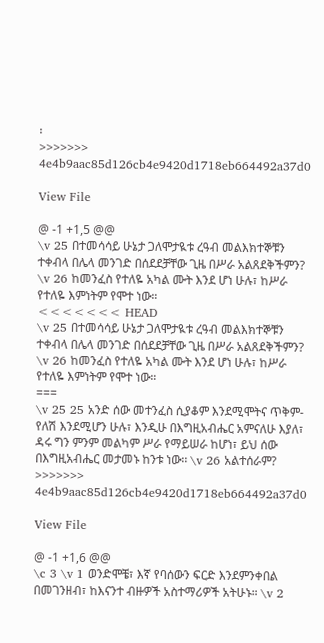፡
>>>>>>> 4e4b9aac85d126cb4e9420d1718eb664492a37d0

View File

@ -1 +1,5 @@
\v 25 በተመሳሳይ ሁኔታ ጋለሞታዪቱ ረዓብ መልእክተኞቹን ተቀብላ በሌላ መንገድ በሰደደቻቸው ጊዜ በሥራ አልጸደቅችምን? \v 26 ከመንፈስ የተለዬ አካል ሙት እንደ ሆነ ሁሉ፣ ከሥራ የተለዬ እምነትም የሞተ ነው።
<<<<<<< HEAD
\v 25 በተመሳሳይ ሁኔታ ጋለሞታዪቱ ረዓብ መልእክተኞቹን ተቀብላ በሌላ መንገድ በሰደደቻቸው ጊዜ በሥራ አልጸደቅችምን? \v 26 ከመንፈስ የተለዬ አካል ሙት እንደ ሆነ ሁሉ፣ ከሥራ የተለዬ እምነትም የሞተ ነው።
===
\v 25 25 አንድ ሰው መተንፈስ ሲያቆም እንደሚሞትና ጥቅም-የለሽ እንደሚሆን ሁሉ፣ እንዲሁ በእግዚአብሔር አምናለሁ እያለ፣ ዳሩ ግን ምንም መልካም ሥራ የማይሠራ ከሆነ፣ ይህ ሰው በእግዚአብሔር መታመኑ ከንቱ ነው፡፡ \v 26 አልተሰራም?
>>>>>>> 4e4b9aac85d126cb4e9420d1718eb664492a37d0

View File

@ -1 +1,6 @@
\c 3 \v 1 ወንድሞቼ፣ እኛ የባሰውን ፍርድ እንደምንቀበል በመገንዘብ፣ ከእናንተ ብዙዎች አስተማሪዎች አትሁኑ። \v 2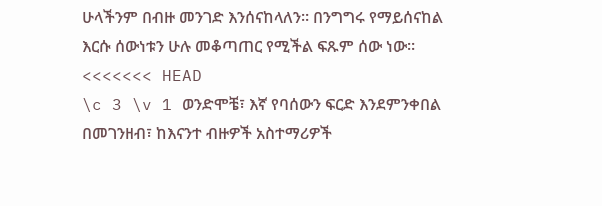ሁላችንም በብዙ መንገድ እንሰናከላለን። በንግግሩ የማይሰናከል እርሱ ሰውነቱን ሁሉ መቆጣጠር የሚችል ፍጹም ሰው ነው።
<<<<<<< HEAD
\c 3 \v 1 ወንድሞቼ፣ እኛ የባሰውን ፍርድ እንደምንቀበል በመገንዘብ፣ ከእናንተ ብዙዎች አስተማሪዎች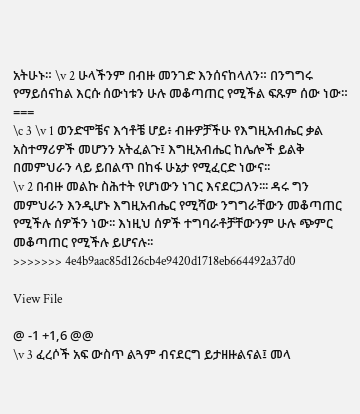አትሁኑ። \v 2 ሁላችንም በብዙ መንገድ እንሰናከላለን። በንግግሩ የማይሰናከል እርሱ ሰውነቱን ሁሉ መቆጣጠር የሚችል ፍጹም ሰው ነው።
===
\c 3 \v 1 ወንድሞቼና እኅቶቼ ሆይ፥ ብዙዎቻችሁ የእግዚአብሔር ቃል አስተማሪዎች መሆንን አትፈልጉ፤ እግዚአብሔር ከሌሎች ይልቅ በመምህራን ላይ ይበልጥ በከፋ ሁኔታ የሚፈርድ ነውና፡፡
\v 2 በብዙ መልኩ ስሕተት የሆነውን ነገር እናደርጋለን፡፡፡ ዳሩ ግን መምህራን እንዲሆኑ እግዚአብሔር የሚሻው ንግግራቸውን መቆጣጠር የሚችሉ ሰዎችን ነው፡፡ እነዚህ ሰዎች ተግባራቶቻቸውንም ሁሉ ጭምር መቆጣጠር የሚችሉ ይሆናሉ፡፡
>>>>>>> 4e4b9aac85d126cb4e9420d1718eb664492a37d0

View File

@ -1 +1,6 @@
\v 3 ፈረሶች አፍ ውስጥ ልጓም ብናደርግ ይታዘዙልናል፤ መላ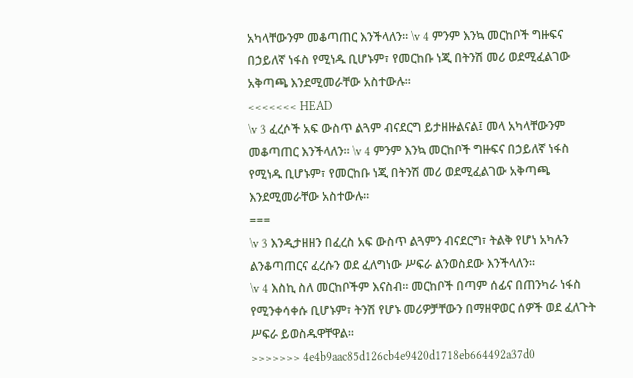አካላቸውንም መቆጣጠር እንችላለን። \v 4 ምንም እንኳ መርከቦች ግዙፍና በኃይለኛ ነፋስ የሚነዱ ቢሆኑም፣ የመርከቡ ነጂ በትንሽ መሪ ወደሚፈልገው አቅጣጫ እንደሚመራቸው አስተውሉ።
<<<<<<< HEAD
\v 3 ፈረሶች አፍ ውስጥ ልጓም ብናደርግ ይታዘዙልናል፤ መላ አካላቸውንም መቆጣጠር እንችላለን። \v 4 ምንም እንኳ መርከቦች ግዙፍና በኃይለኛ ነፋስ የሚነዱ ቢሆኑም፣ የመርከቡ ነጂ በትንሽ መሪ ወደሚፈልገው አቅጣጫ እንደሚመራቸው አስተውሉ።
===
\v 3 እንዲታዘዘን በፈረስ አፍ ውስጥ ልጓምን ብናደርግ፣ ትልቅ የሆነ አካሉን ልንቆጣጠርና ፈረሱን ወደ ፈለግነው ሥፍራ ልንወስደው እንችላለን፡፡
\v 4 እስኪ ስለ መርከቦችም እናስብ፡፡ መርከቦች በጣም ሰፊና በጠንካራ ነፋስ የሚንቀሳቀሱ ቢሆኑም፣ ትንሽ የሆኑ መሪዎቻቸውን በማዘዋወር ሰዎች ወደ ፈለጉት ሥፍራ ይወስዱዋቸዋል፡፡
>>>>>>> 4e4b9aac85d126cb4e9420d1718eb664492a37d0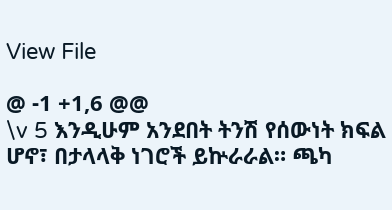View File

@ -1 +1,6 @@
\v 5 እንዲሁም አንደበት ትንሽ የሰውነት ክፍል ሆኖ፣ በታላላቅ ነገሮች ይኵራራል። ጫካ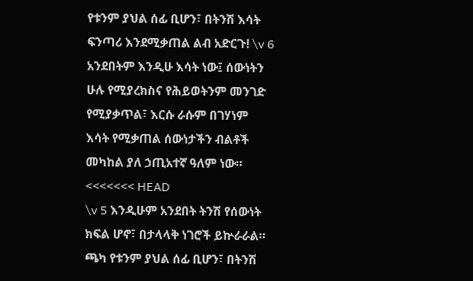የቱንም ያህል ሰፊ ቢሆን፣ በትንሽ እሳት ፍንጣሪ እንደሚቃጠል ልብ አድርጉ! \v 6 አንደበትም እንዲሁ እሳት ነው፤ ሰውነትን ሁሉ የሚያረክስና የሕይወትንም መንገድ የሚያቃጥል፣ እርሱ ራሱም በገሃነም እሳት የሚቃጠል ሰውነታችን ብልቶች መካከል ያለ ኃጢአተኛ ዓለም ነው።
<<<<<<< HEAD
\v 5 እንዲሁም አንደበት ትንሽ የሰውነት ክፍል ሆኖ፣ በታላላቅ ነገሮች ይኵራራል። ጫካ የቱንም ያህል ሰፊ ቢሆን፣ በትንሽ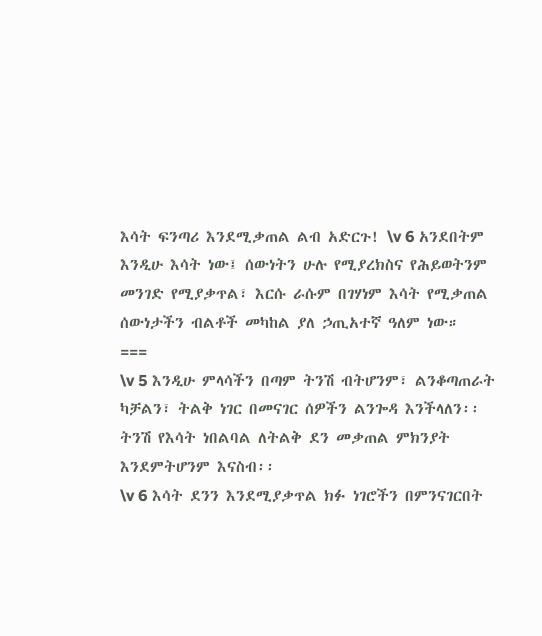እሳት ፍንጣሪ እንደሚቃጠል ልብ አድርጉ! \v 6 አንደበትም እንዲሁ እሳት ነው፤ ሰውነትን ሁሉ የሚያረክስና የሕይወትንም መንገድ የሚያቃጥል፣ እርሱ ራሱም በገሃነም እሳት የሚቃጠል ሰውነታችን ብልቶች መካከል ያለ ኃጢአተኛ ዓለም ነው።
===
\v 5 እንዲሁ ምላሳችን በጣም ትንሽ ብትሆንም፣ ልንቆጣጠራት ካቻልን፣ ትልቅ ነገር በመናገር ሰዎችን ልንጐዳ እንችላለን፡፡ ትንሽ የእሳት ነበልባል ለትልቅ ደን መቃጠል ምክንያት እንደምትሆንም እናስብ፡፡
\v 6 እሳት ደንን እንደሚያቃጥል ክፉ ነገሮችን በምንናገርበት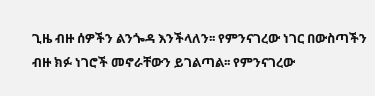ጊዜ ብዙ ሰዎችን ልንጐዳ እንችላለን፡፡ የምንናገረው ነገር በውስጣችን ብዙ ክፉ ነገሮች መኖራቸውን ይገልጣል፡፡ የምንናገረው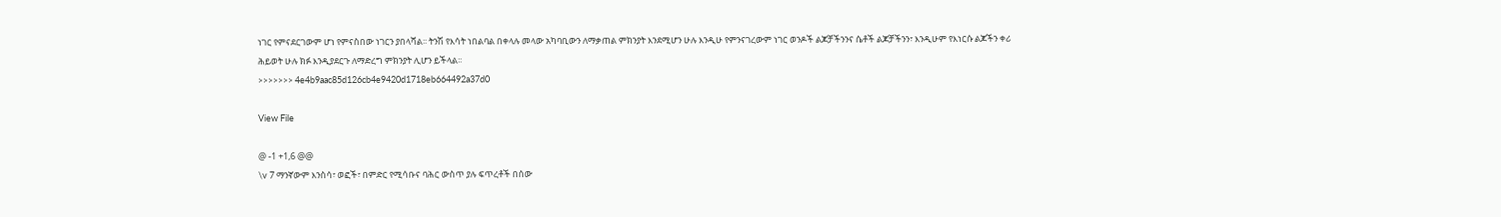ነገር የምናደርገውም ሆነ የምናስበው ነገርን ያበላሻል፡፡ ትንሽ የእሳት ነበልባል በቀላሉ መላው አካባቢውን ለማቃጠል ምክንያት እንደሚሆን ሁሉ እንዲሁ የምንናገረውም ነገር ወንዶች ልጆቻችንንና ሴቶች ልጆቻችንን፣ እንዲሁም የእነርሱ ልጆችን ቀሪ ሕይወት ሁሉ ክፉ እንዲያደርጉ ለማድረግ ምክንያት ሊሆን ይችላል፡፡
>>>>>>> 4e4b9aac85d126cb4e9420d1718eb664492a37d0

View File

@ -1 +1,6 @@
\v 7 ማንኛውም እንስሳ፣ ወፎች፣ በምድር የሚሳቡና ባሕር ውስጥ ያሉ ፍጥረቶች በሰው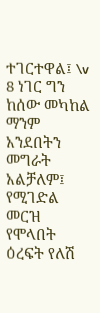ተገርተዋል፤ \v 8 ነገር ግን ከሰው መካከል ማንም አንደበትን መግራት አልቻለም፤ የሚገድል መርዝ የሞላበት ዕረፍት የለሽ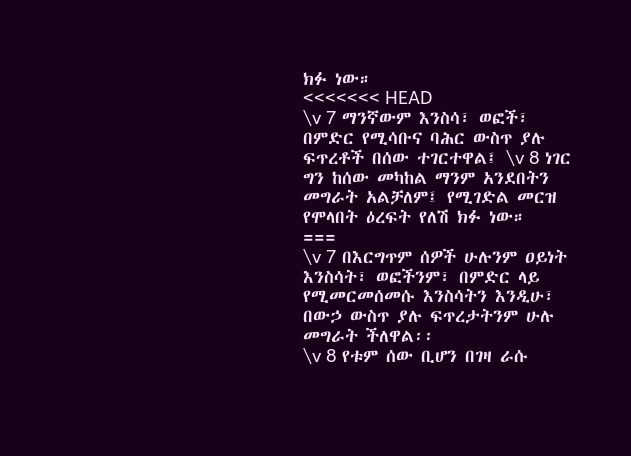ክፉ ነው።
<<<<<<< HEAD
\v 7 ማንኛውም እንስሳ፣ ወፎች፣ በምድር የሚሳቡና ባሕር ውስጥ ያሉ ፍጥረቶች በሰው ተገርተዋል፤ \v 8 ነገር ግን ከሰው መካከል ማንም አንደበትን መግራት አልቻለም፤ የሚገድል መርዝ የሞላበት ዕረፍት የለሽ ክፉ ነው።
===
\v 7 በእርግጥም ሰዎች ሁሉንም ዐይነት እንስሳት፣ ወፎችንም፣ በምድር ላይ የሚመርመሰመሱ እንስሳትን እንዲሁ፣ በውኃ ውስጥ ያሉ ፍጥረታትንም ሁሉ መግራት ችለዋል፡፡
\v 8 የቱም ሰው ቢሆን በገዛ ራሱ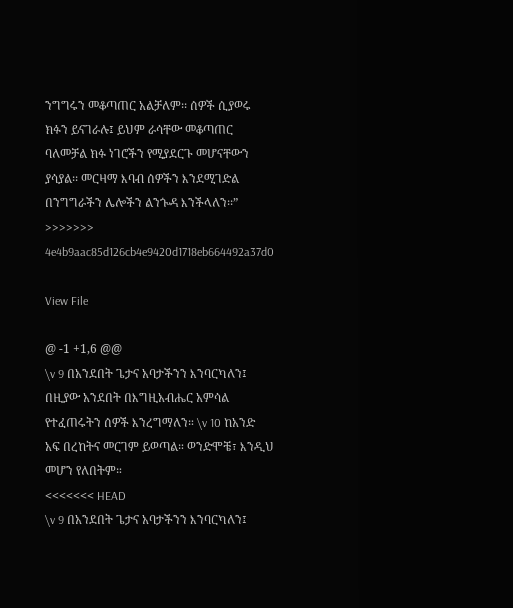ንግግሩን መቆጣጠር አልቻለም፡፡ ሰዎች ሲያወሩ ክፉን ይናገራሉ፤ ይህም ራሳቸው መቆጣጠር ባለመቻል ክፉ ነገሮችን የሚያደርጉ መሆናቸውን ያሳያል፡፡ መርዛማ እባብ ሰዎችን እንደሚገድል በንግግራችን ሌሎችን ልንጐዳ እንችላለን፡፡”
>>>>>>> 4e4b9aac85d126cb4e9420d1718eb664492a37d0

View File

@ -1 +1,6 @@
\v 9 በአንደበት ጌታና አባታችንን እንባርካለን፤ በዚያው አንደበት በእግዚአብሔር አምሳል የተፈጠሩትን ሰዎች እንረግማለን። \v 10 ከአንድ አፍ በረከትና መርገም ይወጣል። ወንድሞቼ፣ እንዲህ መሆን የለበትም።
<<<<<<< HEAD
\v 9 በአንደበት ጌታና አባታችንን እንባርካለን፤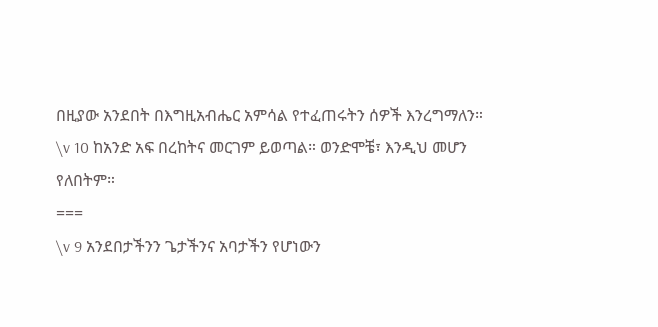በዚያው አንደበት በእግዚአብሔር አምሳል የተፈጠሩትን ሰዎች እንረግማለን። \v 10 ከአንድ አፍ በረከትና መርገም ይወጣል። ወንድሞቼ፣ እንዲህ መሆን የለበትም።
===
\v 9 አንደበታችንን ጌታችንና አባታችን የሆነውን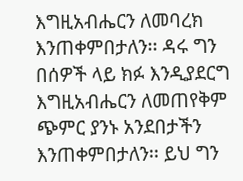እግዚአብሔርን ለመባረክ እንጠቀምበታለን፡፡ ዳሩ ግን በሰዎች ላይ ክፉ እንዲያደርግ እግዚአብሔርን ለመጠየቅም ጭምር ያንኑ አንደበታችን እንጠቀምበታለን፡፡ ይህ ግን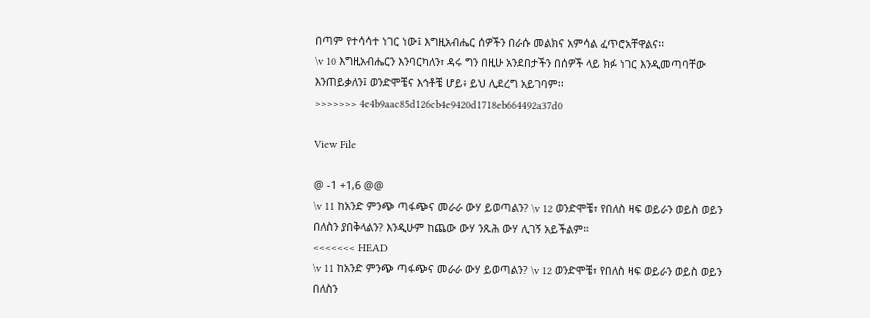በጣም የተሳሳተ ነገር ነው፤ እግዚአብሔር ሰዎችን በራሱ መልክና አምሳል ፈጥሮአቸዋልና፡፡
\v 10 እግዚአብሔርን እንባርካለን፣ ዳሩ ግን በዚሁ አንደበታችን በሰዎች ላይ ክፉ ነገር እንዲመጣባቸው እንጠይቃለን፤ ወንድሞቼና እኅቶቼ ሆይ፥ ይህ ሊደረግ አይገባም፡፡
>>>>>>> 4e4b9aac85d126cb4e9420d1718eb664492a37d0

View File

@ -1 +1,6 @@
\v 11 ከአንድ ምንጭ ጣፋጭና መራራ ውሃ ይወጣልን? \v 12 ወንድሞቼ፣ የበለስ ዛፍ ወይራን ወይስ ወይን በለስን ያበቅላልን? እንዲሁም ከጨው ውሃ ንጹሕ ውሃ ሊገኝ አይችልም።
<<<<<<< HEAD
\v 11 ከአንድ ምንጭ ጣፋጭና መራራ ውሃ ይወጣልን? \v 12 ወንድሞቼ፣ የበለስ ዛፍ ወይራን ወይስ ወይን በለስን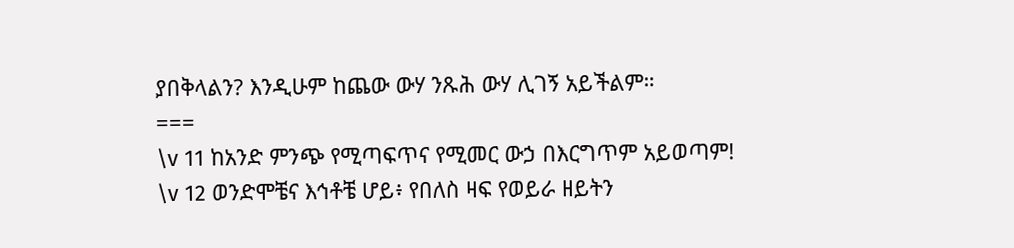ያበቅላልን? እንዲሁም ከጨው ውሃ ንጹሕ ውሃ ሊገኝ አይችልም።
===
\v 11 ከአንድ ምንጭ የሚጣፍጥና የሚመር ውኃ በእርግጥም አይወጣም!
\v 12 ወንድሞቼና እኅቶቼ ሆይ፥ የበለስ ዛፍ የወይራ ዘይትን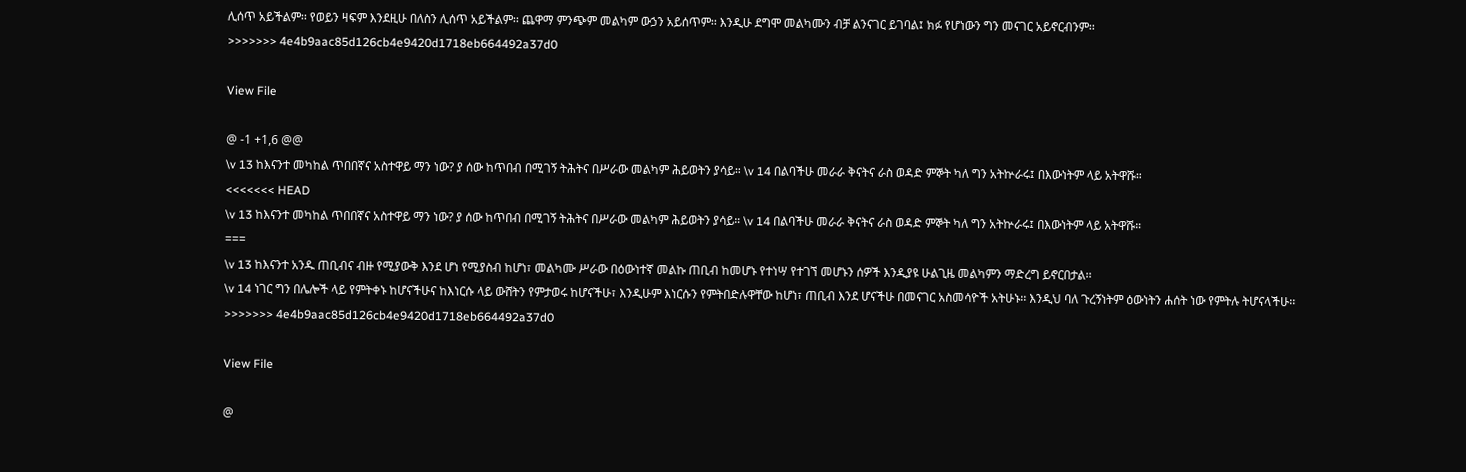ሊሰጥ አይችልም፡፡ የወይን ዛፍም እንደዚሁ በለስን ሊሰጥ አይችልም፡፡ ጨዋማ ምንጭም መልካም ውኃን አይሰጥም፡፡ እንዲሁ ደግሞ መልካሙን ብቻ ልንናገር ይገባል፤ ክፉ የሆነውን ግን መናገር አይኖርብንም፡፡
>>>>>>> 4e4b9aac85d126cb4e9420d1718eb664492a37d0

View File

@ -1 +1,6 @@
\v 13 ከእናንተ መካከል ጥበበኛና አስተዋይ ማን ነው? ያ ሰው ከጥበብ በሚገኝ ትሕትና በሥራው መልካም ሕይወትን ያሳይ። \v 14 በልባችሁ መራራ ቅናትና ራስ ወዳድ ምኞት ካለ ግን አትኵራሩ፤ በእውነትም ላይ አትዋሹ።
<<<<<<< HEAD
\v 13 ከእናንተ መካከል ጥበበኛና አስተዋይ ማን ነው? ያ ሰው ከጥበብ በሚገኝ ትሕትና በሥራው መልካም ሕይወትን ያሳይ። \v 14 በልባችሁ መራራ ቅናትና ራስ ወዳድ ምኞት ካለ ግን አትኵራሩ፤ በእውነትም ላይ አትዋሹ።
===
\v 13 ከእናንተ አንዱ ጠቢብና ብዙ የሚያውቅ እንደ ሆነ የሚያስብ ከሆነ፣ መልካሙ ሥራው በዕውነተኛ መልኩ ጠቢብ ከመሆኑ የተነሣ የተገኘ መሆኑን ሰዎች እንዲያዩ ሁልጊዜ መልካምን ማድረግ ይኖርበታል፡፡
\v 14 ነገር ግን በሌሎች ላይ የምትቀኑ ከሆናችሁና ከእነርሱ ላይ ውሸትን የምታወሩ ከሆናችሁ፣ እንዲሁም እነርሱን የምትበድሉዋቸው ከሆነ፣ ጠቢብ እንደ ሆናችሁ በመናገር አስመሳዮች አትሁኑ፡፡ እንዲህ ባለ ጉረኝነትም ዕውነትን ሐሰት ነው የምትሉ ትሆናላችሁ፡፡
>>>>>>> 4e4b9aac85d126cb4e9420d1718eb664492a37d0

View File

@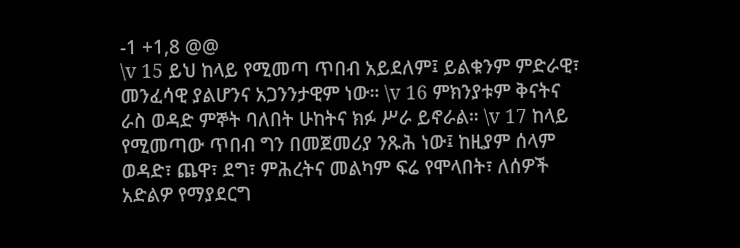-1 +1,8 @@
\v 15 ይህ ከላይ የሚመጣ ጥበብ አይደለም፤ ይልቁንም ምድራዊ፣ መንፈሳዊ ያልሆንና አጋንንታዊም ነው። \v 16 ምክንያቱም ቅናትና ራስ ወዳድ ምኞት ባለበት ሁከትና ክፉ ሥራ ይኖራል። \v 17 ከላይ የሚመጣው ጥበብ ግን በመጀመሪያ ንጹሕ ነው፤ ከዚያም ሰላም ወዳድ፣ ጨዋ፣ ደግ፣ ምሕረትና መልካም ፍሬ የሞላበት፣ ለሰዎች አድልዎ የማያደርግ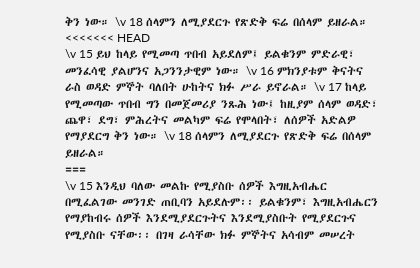ቅን ነው። \v 18 ሰላምን ለሚያደርጉ የጽድቅ ፍሬ በሰላም ይዘራል።
<<<<<<< HEAD
\v 15 ይህ ከላይ የሚመጣ ጥበብ አይደለም፤ ይልቁንም ምድራዊ፣ መንፈሳዊ ያልሆንና አጋንንታዊም ነው። \v 16 ምክንያቱም ቅናትና ራስ ወዳድ ምኞት ባለበት ሁከትና ክፉ ሥራ ይኖራል። \v 17 ከላይ የሚመጣው ጥበብ ግን በመጀመሪያ ንጹሕ ነው፤ ከዚያም ሰላም ወዳድ፣ ጨዋ፣ ደግ፣ ምሕረትና መልካም ፍሬ የሞላበት፣ ለሰዎች አድልዎ የማያደርግ ቅን ነው። \v 18 ሰላምን ለሚያደርጉ የጽድቅ ፍሬ በሰላም ይዘራል።
===
\v 15 እንዲህ ባለው መልኩ የሚያስቡ ሰዎች እግዚአብሔር በሚፈልገው መንገድ ጠቢባን አይደሉም፡፡ ይልቁንም፣ እግዚአብሔርን የማያከብሩ ሰዎች እንደሚያደርጉትና እንደሚያስቡት የሚያደርጉና የሚያስቡ ናቸው፡፡ በገዛ ራሳቸው ክፉ ምኞትና አሳብም መሠረት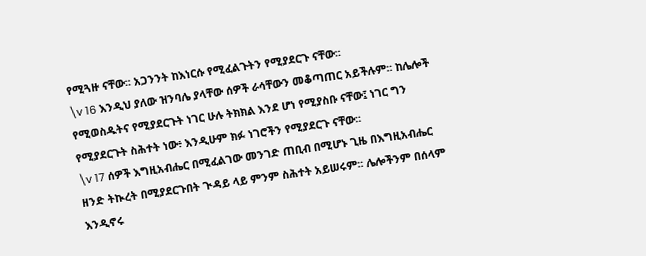የሚጓዙ ናቸው፡፡ አጋንንት ከእነርሱ የሚፈልጉትን የሚያደርጉ ናቸው፡፡
\v 16 እንዲህ ያለው ዝንባሌ ያላቸው ሰዎች ራሳቸውን መቆጣጠር አይችሉም፡፡ ከሌሎች የሚወስዱትና የሚያደርጉት ነገር ሁሉ ትክክል እንደ ሆነ የሚያስቡ ናቸው፤ ነገር ግን የሚያደርጉት ስሕተት ነው፥ እንዲሁም ክፉ ነገሮችን የሚያደርጉ ናቸው፡፡
\v 17 ሰዎች እግዚአብሔር በሚፈልገው መንገድ ጠቢብ በሚሆኑ ጊዜ በእግዚአብሔር ዘንድ ትኲረት በሚያደርጉበት ጒዳይ ላይ ምንም ስሕተት አይሠሩም፡፡ ሌሎችንም በሰላም እንዲኖሩ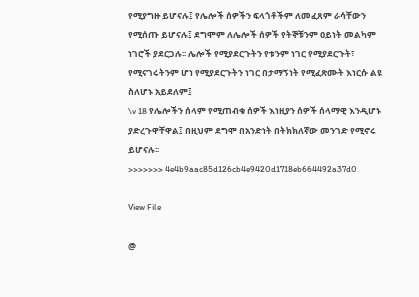የሚያግዙ ይሆናሉ፤ የሌሎች ሰዎችን ፍላጎቶችም ለመፈጸም ራሳቸውን የሚሰጡ ይሆናሉ፤ ደግሞም ለሌሎች ሰዎች የትኞቹንም ዐይነት መልካም ነገሮች ያደርጋሉ፡፡ ሌሎች የሚያደርጉትን የቱንም ነገር የሚያደርጉት፣ የሚናገሩትንም ሆነ የሚያደርጉትን ነገር በታማኝነት የሚፈጽሙት እነርሱ ልዩ ስለሆኑ አይደለም፤
\v 18 የሌሎችን ሰላም የሚጠብቁ ሰዎች እነዚያን ሰዎች ሰላማዊ እንዲሆኑ ያድረጉዋቸዋል፤ በዚህም ደግሞ በአንድነት በትክክለኛው መንገድ የሚኖሩ ይሆናሉ፡፡
>>>>>>> 4e4b9aac85d126cb4e9420d1718eb664492a37d0

View File

@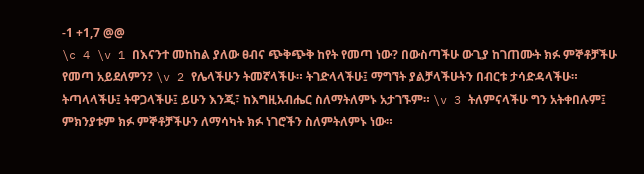-1 +1,7 @@
\c 4 \v 1 በእናንተ መከከል ያለው ፀብና ጭቅጭቅ ከየት የመጣ ነው? በውስጣችሁ ውጊያ ከገጠሙት ክፉ ምኞቶቻችሁ የመጣ አይደለምን? \v 2 የሌላችሁን ትመኛላችሁ። ትገድላላችሁ፤ ማግኘት ያልቻላችሁትን በብርቱ ታሳድዳላችሁ። ትጣላላችሁ፤ ትዋጋላችሁ፤ ይሁን እንጂ፣ ከእግዚአብሔር ስለማትለምኑ አታገኙም። \v 3 ትለምናላችሁ ግን አትቀበሉም፤ ምክንያቱም ክፉ ምኞቶቻችሁን ለማሳካት ክፉ ነገሮችን ስለምትለምኑ ነው።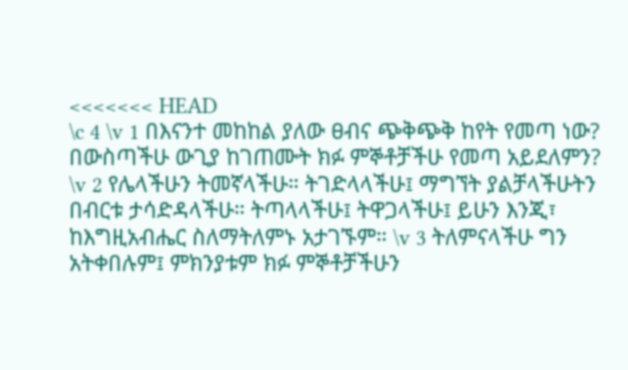<<<<<<< HEAD
\c 4 \v 1 በእናንተ መከከል ያለው ፀብና ጭቅጭቅ ከየት የመጣ ነው? በውስጣችሁ ውጊያ ከገጠሙት ክፉ ምኞቶቻችሁ የመጣ አይደለምን? \v 2 የሌላችሁን ትመኛላችሁ። ትገድላላችሁ፤ ማግኘት ያልቻላችሁትን በብርቱ ታሳድዳላችሁ። ትጣላላችሁ፤ ትዋጋላችሁ፤ ይሁን እንጂ፣ ከእግዚአብሔር ስለማትለምኑ አታገኙም። \v 3 ትለምናላችሁ ግን አትቀበሉም፤ ምክንያቱም ክፉ ምኞቶቻችሁን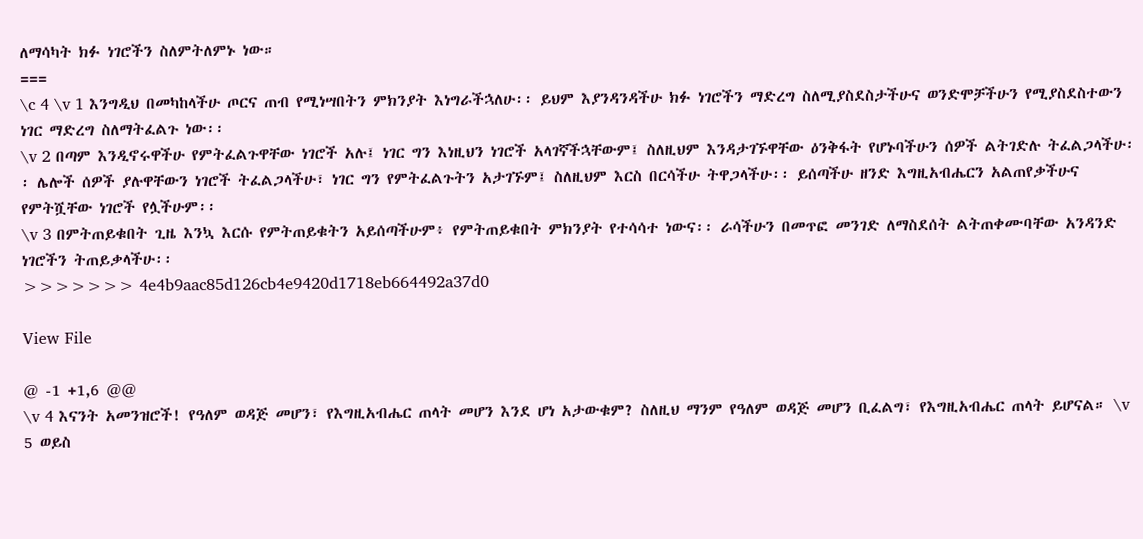ለማሳካት ክፉ ነገሮችን ስለምትለምኑ ነው።
===
\c 4 \v 1 እንግዲህ በመካከላችሁ ጦርና ጠብ የሚነሣበትን ምክንያት እነግራችኋለሁ፡፡ ይህም እያንዳንዳችሁ ክፉ ነገሮችን ማድረግ ስለሚያስደስታችሁና ወንድሞቻችሁን የሚያስደስተውን ነገር ማድረግ ስለማትፈልጉ ነው፡፡
\v 2 በጣም እንዲኖሩዋችሁ የምትፈልጉዋቸው ነገሮች አሉ፤ ነገር ግን እነዚህን ነገሮች አላገኛችኋቸውም፤ ስለዚህም እንዳታገኙዋቸው ዕንቅፋት የሆኑባችሁን ሰዎች ልትገድሉ ትፈልጋላችሁ፡፡ ሌሎች ሰዎች ያሉዋቸውን ነገሮች ትፈልጋላችሁ፣ ነገር ግን የምትፈልጉትን አታገኙም፤ ስለዚህም እርስ በርሳችሁ ትዋጋላችሁ፡፡ ይሰጣችሁ ዘንድ እግዚአብሔርን አልጠየቃችሁና የምትሿቸው ነገሮች የሏችሁም፡፡
\v 3 በምትጠይቁበት ጊዜ እንኳ እርሱ የምትጠይቁትን አይሰጣችሁም፥ የምትጠይቁበት ምክንያት የተሳሳተ ነውና፡፡ ራሳችሁን በመጥፎ መንገድ ለማስደሰት ልትጠቀሙባቸው አንዳንድ ነገሮችን ትጠይቃላችሁ፡፡
>>>>>>> 4e4b9aac85d126cb4e9420d1718eb664492a37d0

View File

@ -1 +1,6 @@
\v 4 እናንት አመንዝሮች! የዓለም ወዳጅ መሆን፣ የእግዚአብሔር ጠላት መሆን እንደ ሆነ አታውቁም? ስለዚህ ማንም የዓለም ወዳጅ መሆን ቢፈልግ፣ የእግዚአብሔር ጠላት ይሆናል። \v 5 ወይስ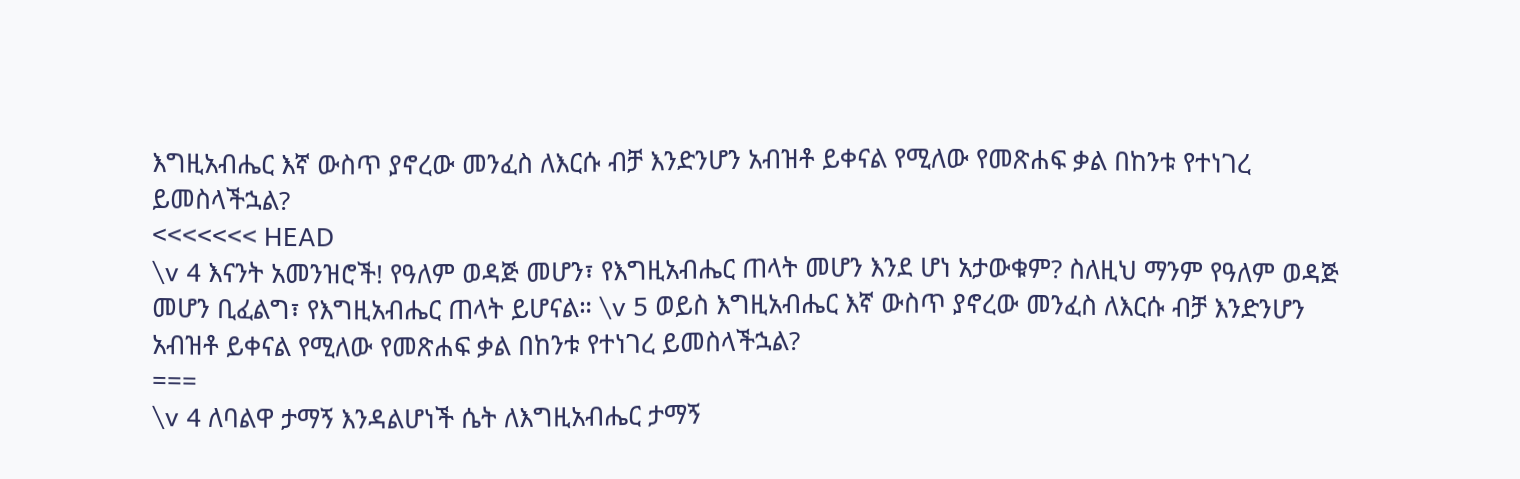እግዚአብሔር እኛ ውስጥ ያኖረው መንፈስ ለእርሱ ብቻ እንድንሆን አብዝቶ ይቀናል የሚለው የመጽሐፍ ቃል በከንቱ የተነገረ ይመስላችኋል?
<<<<<<< HEAD
\v 4 እናንት አመንዝሮች! የዓለም ወዳጅ መሆን፣ የእግዚአብሔር ጠላት መሆን እንደ ሆነ አታውቁም? ስለዚህ ማንም የዓለም ወዳጅ መሆን ቢፈልግ፣ የእግዚአብሔር ጠላት ይሆናል። \v 5 ወይስ እግዚአብሔር እኛ ውስጥ ያኖረው መንፈስ ለእርሱ ብቻ እንድንሆን አብዝቶ ይቀናል የሚለው የመጽሐፍ ቃል በከንቱ የተነገረ ይመስላችኋል?
===
\v 4 ለባልዋ ታማኝ እንዳልሆነች ሴት ለእግዚአብሔር ታማኝ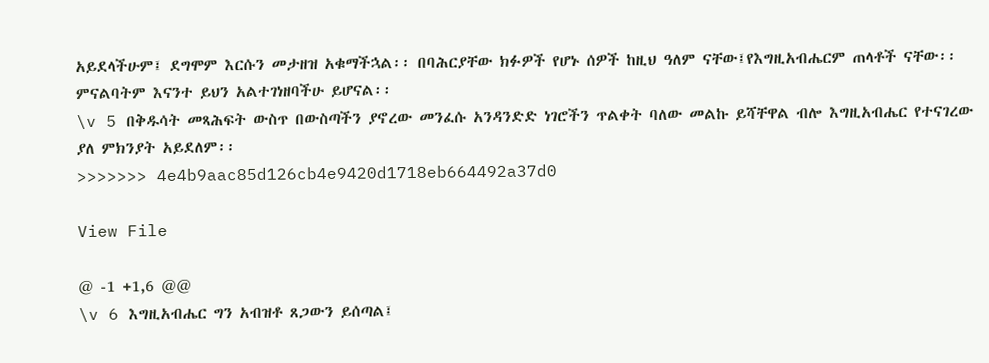አይደላችሁም፤ ደግሞም እርሱን መታዘዝ አቁማችኋል፡፡ በባሕርያቸው ክፉዎች የሆኑ ሰዎች ከዚህ ዓለም ናቸው፤የእግዚአብሔርም ጠላቶች ናቸው፡፡ ምናልባትም እናንተ ይህን አልተገነዘባችሁ ይሆናል፡፡
\v 5 በቅዱሳት መጻሕፍት ውስጥ በውስጣችን ያኖረው መንፈሱ አንዳንድድ ነገሮችን ጥልቀት ባለው መልኩ ይሻቸዋል ብሎ እግዚአብሔር የተናገረው ያለ ምክንያት አይደለም፡፡
>>>>>>> 4e4b9aac85d126cb4e9420d1718eb664492a37d0

View File

@ -1 +1,6 @@
\v 6 እግዚአብሔር ግን አብዝቶ ጸጋውን ይሰጣል፤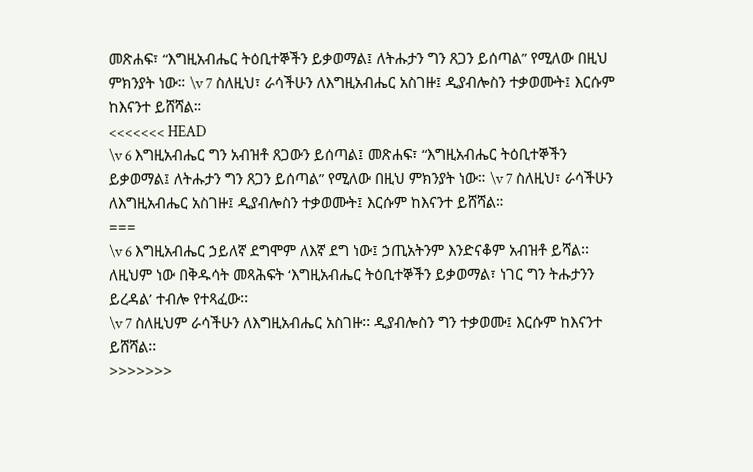መጽሐፍ፣ “እግዚአብሔር ትዕቢተኞችን ይቃወማል፤ ለትሑታን ግን ጸጋን ይሰጣል” የሚለው በዚህ ምክንያት ነው። \v 7 ስለዚህ፣ ራሳችሁን ለእግዚአብሔር አስገዙ፤ ዲያብሎስን ተቃወሙት፤ እርሱም ከእናንተ ይሸሻል።
<<<<<<< HEAD
\v 6 እግዚአብሔር ግን አብዝቶ ጸጋውን ይሰጣል፤ መጽሐፍ፣ “እግዚአብሔር ትዕቢተኞችን ይቃወማል፤ ለትሑታን ግን ጸጋን ይሰጣል” የሚለው በዚህ ምክንያት ነው። \v 7 ስለዚህ፣ ራሳችሁን ለእግዚአብሔር አስገዙ፤ ዲያብሎስን ተቃወሙት፤ እርሱም ከእናንተ ይሸሻል።
===
\v 6 እግዚአብሔር ኃይለኛ ደግሞም ለእኛ ደግ ነው፤ ኃጢአትንም እንድናቆም አብዝቶ ይሻል፡፡ ለዚህም ነው በቅዱሳት መጻሕፍት ‘እግዚአብሔር ትዕቢተኞችን ይቃወማል፣ ነገር ግን ትሑታንን ይረዳል’ ተብሎ የተጻፈው፡፡
\v 7 ስለዚህም ራሳችሁን ለእግዚአብሔር አስገዙ፡፡ ዲያብሎስን ግን ተቃወሙ፤ እርሱም ከእናንተ ይሸሻል፡፡
>>>>>>>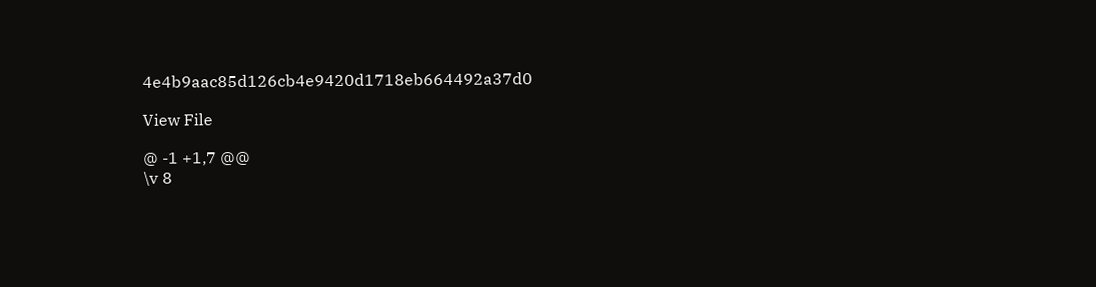4e4b9aac85d126cb4e9420d1718eb664492a37d0

View File

@ -1 +1,7 @@
\v 8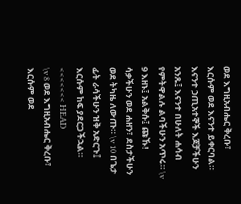ወደ እግዚአብሔር ቅረቡ፣ እርሱም ወደ እናንተ ይቀርባል። እናንተ ኃጢአተኞች እጆቻችሁን አንጹ፤ እናንተ በሁለት ሐሳብ የምትዋልሉ ልባችሁን አጥሩ። \v 9 እዘኑ፤ አልቅሱ፤ ጩኹ! ሳቃችሁን ወደ ሐዘን፣ ደስታችሁን ወደ ትካዜ ለውጡ። \v 10 በጌታ ፊት ራሳችሁን ዝቅ አድርጉ፤ እርሱም ከፍ ያደርጋችኋል።
<<<<<<< HEAD
\v 8 ወደ እግዚአብሔር ቅረቡ፣ እርሱም ወደ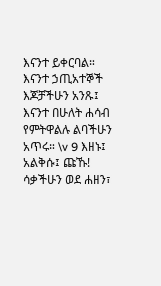እናንተ ይቀርባል። እናንተ ኃጢአተኞች እጆቻችሁን አንጹ፤ እናንተ በሁለት ሐሳብ የምትዋልሉ ልባችሁን አጥሩ። \v 9 እዘኑ፤ አልቅሱ፤ ጩኹ! ሳቃችሁን ወደ ሐዘን፣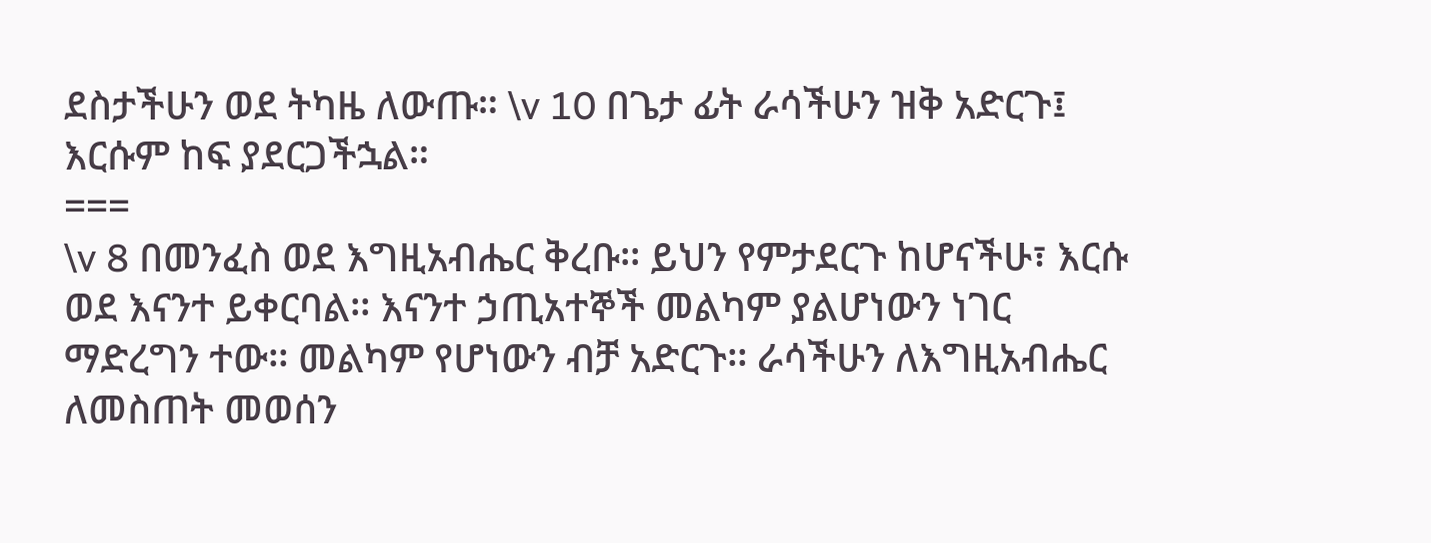ደስታችሁን ወደ ትካዜ ለውጡ። \v 10 በጌታ ፊት ራሳችሁን ዝቅ አድርጉ፤ እርሱም ከፍ ያደርጋችኋል።
===
\v 8 በመንፈስ ወደ እግዚአብሔር ቅረቡ፡፡ ይህን የምታደርጉ ከሆናችሁ፣ እርሱ ወደ እናንተ ይቀርባል፡፡ እናንተ ኃጢአተኞች መልካም ያልሆነውን ነገር ማድረግን ተው፡፡ መልካም የሆነውን ብቻ አድርጉ፡፡ ራሳችሁን ለእግዚአብሔር ለመስጠት መወሰን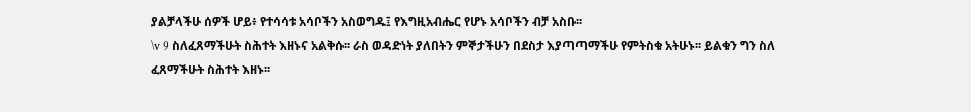ያልቻላችሁ ሰዎች ሆይ፥ የተሳሳቱ አሳቦችን አስወግዱ፤ የእግዚአብሔር የሆኑ አሳቦችን ብቻ አስቡ፡፡
\v 9 ስለፈጸማችሁት ስሕተት እዘኑና አልቅሱ፡፡ ራስ ወዳድነት ያለበትን ምኞታችሁን በደስታ እያጣጣማችሁ የምትስቁ አትሁኑ፡፡ ይልቁን ግን ስለ ፈጸማችሁት ስሕተት እዘኑ፡፡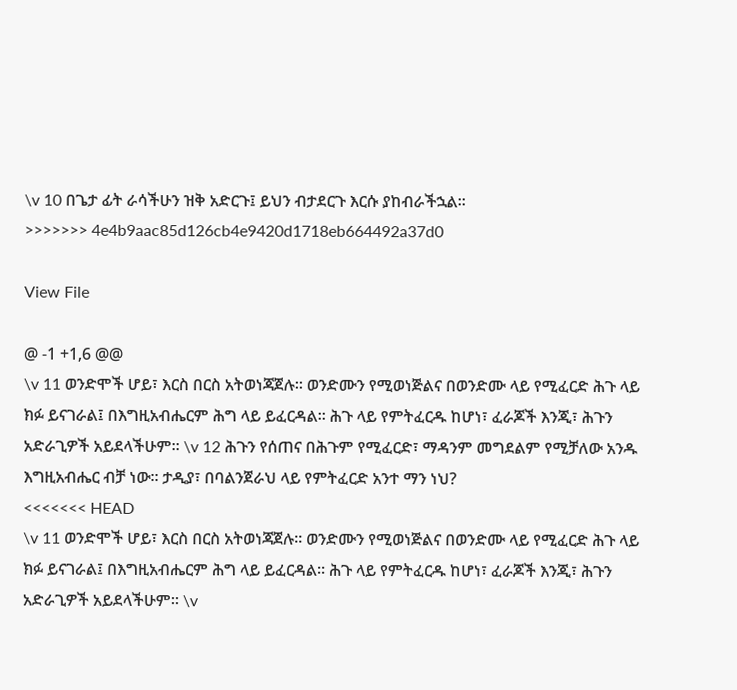\v 10 በጌታ ፊት ራሳችሁን ዝቅ አድርጉ፤ ይህን ብታደርጉ እርሱ ያከብራችኋል፡፡
>>>>>>> 4e4b9aac85d126cb4e9420d1718eb664492a37d0

View File

@ -1 +1,6 @@
\v 11 ወንድሞች ሆይ፣ እርስ በርስ አትወነጃጀሉ። ወንድሙን የሚወነጅልና በወንድሙ ላይ የሚፈርድ ሕጉ ላይ ክፉ ይናገራል፤ በእግዚአብሔርም ሕግ ላይ ይፈርዳል። ሕጉ ላይ የምትፈርዱ ከሆነ፣ ፈራጆች እንጂ፣ ሕጉን አድራጊዎች አይደላችሁም። \v 12 ሕጉን የሰጠና በሕጉም የሚፈርድ፣ ማዳንም መግደልም የሚቻለው አንዱ እግዚአብሔር ብቻ ነው። ታዲያ፣ በባልንጀራህ ላይ የምትፈርድ አንተ ማን ነህ?
<<<<<<< HEAD
\v 11 ወንድሞች ሆይ፣ እርስ በርስ አትወነጃጀሉ። ወንድሙን የሚወነጅልና በወንድሙ ላይ የሚፈርድ ሕጉ ላይ ክፉ ይናገራል፤ በእግዚአብሔርም ሕግ ላይ ይፈርዳል። ሕጉ ላይ የምትፈርዱ ከሆነ፣ ፈራጆች እንጂ፣ ሕጉን አድራጊዎች አይደላችሁም። \v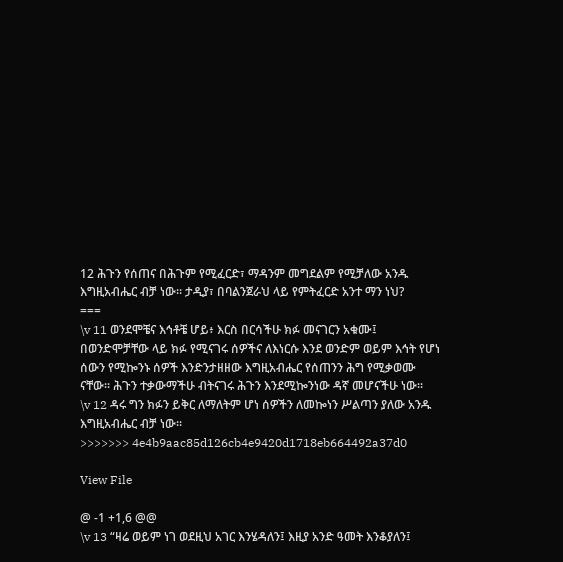12 ሕጉን የሰጠና በሕጉም የሚፈርድ፣ ማዳንም መግደልም የሚቻለው አንዱ እግዚአብሔር ብቻ ነው። ታዲያ፣ በባልንጀራህ ላይ የምትፈርድ አንተ ማን ነህ?
===
\v 11 ወንደሞቼና እኅቶቼ ሆይ፥ እርስ በርሳችሁ ክፉ መናገርን አቁሙ፤ በወንድሞቻቸው ላይ ክፉ የሚናገሩ ሰዎችና ለእነርሱ እንደ ወንድም ወይም እኅት የሆነ ሰውን የሚኰንኑ ሰዎች እንድንታዘዘው እግዚአብሔር የሰጠንን ሕግ የሚቃወሙ ናቸው፡፡ ሕጉን ተቃውማችሁ ብትናገሩ ሕጉን እንደሚኰንነው ዳኛ መሆናችሁ ነው፡፡
\v 12 ዳሩ ግን ክፉን ይቅር ለማለትም ሆነ ሰዎችን ለመኰነን ሥልጣን ያለው አንዱ እግዚአብሔር ብቻ ነው፡፡
>>>>>>> 4e4b9aac85d126cb4e9420d1718eb664492a37d0

View File

@ -1 +1,6 @@
\v 13 “ዛሬ ወይም ነገ ወደዚህ አገር እንሄዳለን፤ እዚያ አንድ ዓመት እንቆያለን፤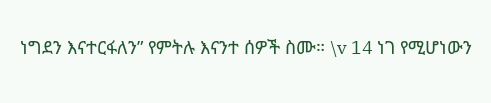ነግደን እናተርፋለን” የምትሉ እናንተ ሰዎች ስሙ። \v 14 ነገ የሚሆነውን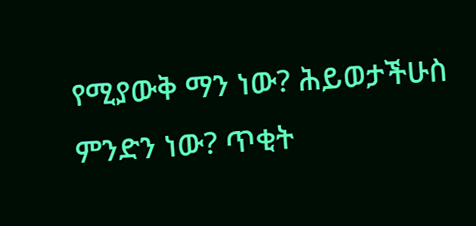የሚያውቅ ማን ነው? ሕይወታችሁስ ምንድን ነው? ጥቂት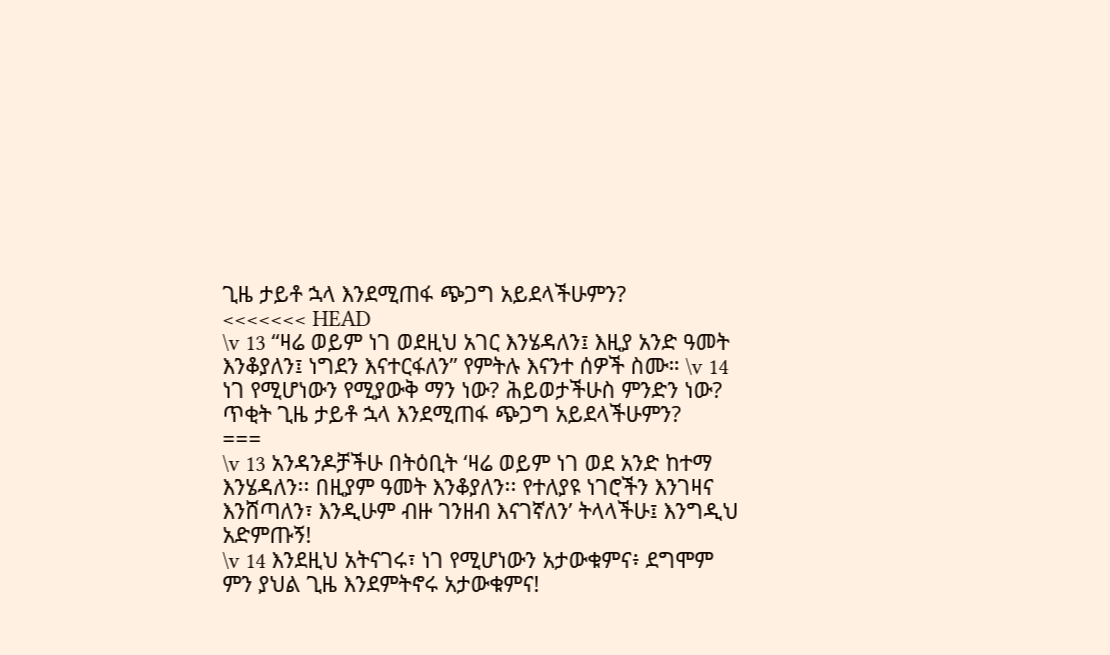ጊዜ ታይቶ ኋላ እንደሚጠፋ ጭጋግ አይደላችሁምን?
<<<<<<< HEAD
\v 13 “ዛሬ ወይም ነገ ወደዚህ አገር እንሄዳለን፤ እዚያ አንድ ዓመት እንቆያለን፤ ነግደን እናተርፋለን” የምትሉ እናንተ ሰዎች ስሙ። \v 14 ነገ የሚሆነውን የሚያውቅ ማን ነው? ሕይወታችሁስ ምንድን ነው? ጥቂት ጊዜ ታይቶ ኋላ እንደሚጠፋ ጭጋግ አይደላችሁምን?
===
\v 13 አንዳንዶቻችሁ በትዕቢት ‘ዛሬ ወይም ነገ ወደ አንድ ከተማ እንሄዳለን፡፡ በዚያም ዓመት እንቆያለን፡፡ የተለያዩ ነገሮችን እንገዛና እንሸጣለን፣ እንዲሁም ብዙ ገንዘብ እናገኛለን’ ትላላችሁ፤ እንግዲህ አድምጡኝ!
\v 14 እንደዚህ አትናገሩ፣ ነገ የሚሆነውን አታውቁምና፥ ደግሞም ምን ያህል ጊዜ እንደምትኖሩ አታውቁምና!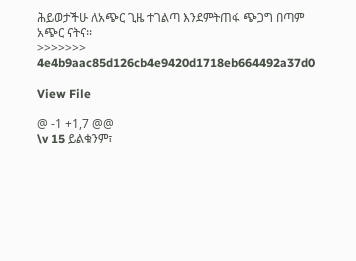ሕይወታችሁ ለአጭር ጊዜ ተገልጣ እንደምትጠፋ ጭጋግ በጣም አጭር ናትና፡፡
>>>>>>> 4e4b9aac85d126cb4e9420d1718eb664492a37d0

View File

@ -1 +1,7 @@
\v 15 ይልቁንም፣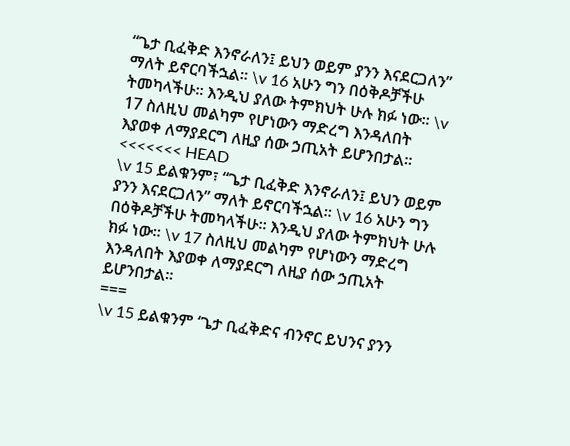“ጌታ ቢፈቅድ እንኖራለን፤ ይህን ወይም ያንን እናደርጋለን” ማለት ይኖርባችኋል። \v 16 አሁን ግን በዕቅዶቻችሁ ትመካላችሁ። እንዲህ ያለው ትምክህት ሁሉ ክፉ ነው። \v 17 ስለዚህ መልካም የሆነውን ማድረግ እንዳለበት እያወቀ ለማያደርግ ለዚያ ሰው ኃጢአት ይሆንበታል።
<<<<<<< HEAD
\v 15 ይልቁንም፣ “ጌታ ቢፈቅድ እንኖራለን፤ ይህን ወይም ያንን እናደርጋለን” ማለት ይኖርባችኋል። \v 16 አሁን ግን በዕቅዶቻችሁ ትመካላችሁ። እንዲህ ያለው ትምክህት ሁሉ ክፉ ነው። \v 17 ስለዚህ መልካም የሆነውን ማድረግ እንዳለበት እያወቀ ለማያደርግ ለዚያ ሰው ኃጢአት ይሆንበታል።
===
\v 15 ይልቁንም ‘ጌታ ቢፈቅድና ብንኖር ይህንና ያንን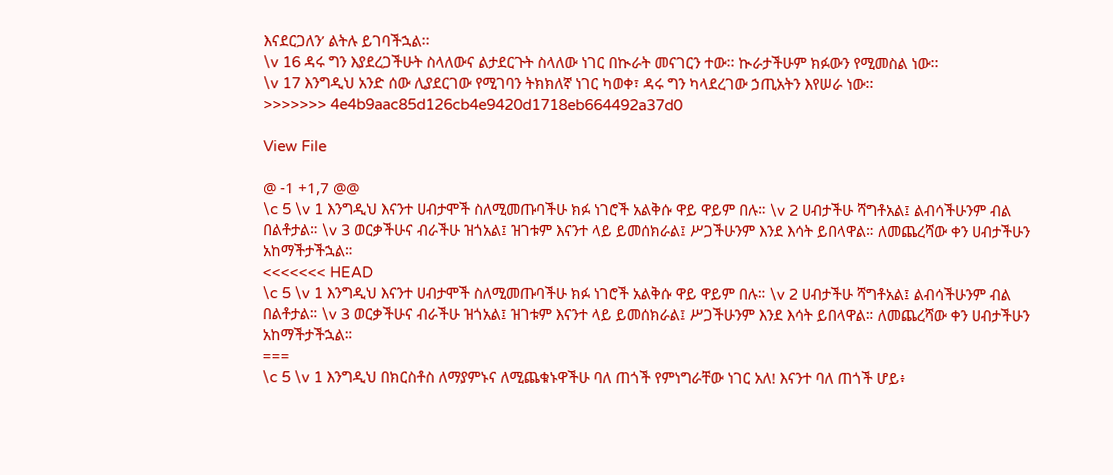እናደርጋለን’ ልትሉ ይገባችኋል፡፡
\v 16 ዳሩ ግን እያደረጋችሁት ስላለውና ልታደርጉት ስላለው ነገር በኲራት መናገርን ተው፡፡ ኲራታችሁም ክፉውን የሚመስል ነው፡፡
\v 17 እንግዲህ አንድ ሰው ሊያደርገው የሚገባን ትክክለኛ ነገር ካወቀ፣ ዳሩ ግን ካላደረገው ኃጢአትን እየሠራ ነው፡፡
>>>>>>> 4e4b9aac85d126cb4e9420d1718eb664492a37d0

View File

@ -1 +1,7 @@
\c 5 \v 1 እንግዲህ እናንተ ሀብታሞች ስለሚመጡባችሁ ክፉ ነገሮች አልቅሱ ዋይ ዋይም በሉ። \v 2 ሀብታችሁ ሻግቶአል፤ ልብሳችሁንም ብል በልቶታል። \v 3 ወርቃችሁና ብራችሁ ዝጎአል፤ ዝገቱም እናንተ ላይ ይመሰክራል፤ ሥጋችሁንም እንደ እሳት ይበላዋል። ለመጨረሻው ቀን ሀብታችሁን አከማችታችኋል።
<<<<<<< HEAD
\c 5 \v 1 እንግዲህ እናንተ ሀብታሞች ስለሚመጡባችሁ ክፉ ነገሮች አልቅሱ ዋይ ዋይም በሉ። \v 2 ሀብታችሁ ሻግቶአል፤ ልብሳችሁንም ብል በልቶታል። \v 3 ወርቃችሁና ብራችሁ ዝጎአል፤ ዝገቱም እናንተ ላይ ይመሰክራል፤ ሥጋችሁንም እንደ እሳት ይበላዋል። ለመጨረሻው ቀን ሀብታችሁን አከማችታችኋል።
===
\c 5 \v 1 እንግዲህ በክርስቶስ ለማያምኑና ለሚጨቁኑዋችሁ ባለ ጠጎች የምነግራቸው ነገር አለ! እናንተ ባለ ጠጎች ሆይ፥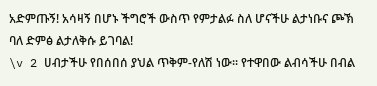አድምጡኝ! አሳዛኝ በሆኑ ችግሮች ውስጥ የምታልፉ ስለ ሆናችሁ ልታነቡና ጮኽ ባለ ድምፅ ልታለቅሱ ይገባል!
\v 2 ሀብታችሁ የበሰበሰ ያህል ጥቅም-የለሽ ነው፡፡ የተዋበው ልብሳችሁ በብል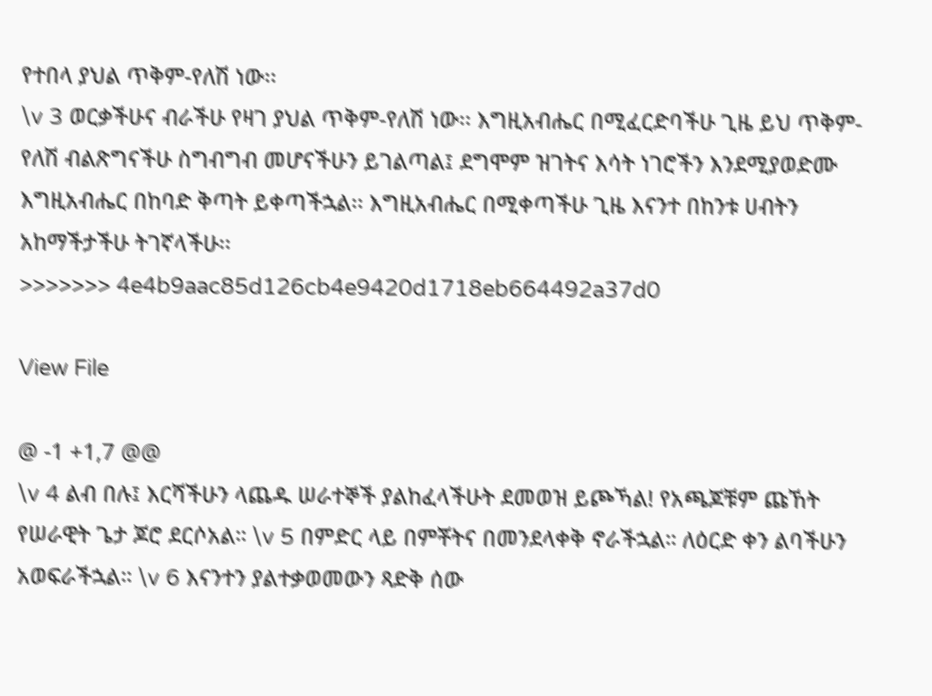የተበላ ያህል ጥቅም-የለሽ ነው፡፡
\v 3 ወርቃችሁና ብራችሁ የዛገ ያህል ጥቅም-የለሽ ነው፡፡ እግዚአብሔር በሚፈርድባችሁ ጊዜ ይህ ጥቅም-የለሽ ብልጽግናችሁ ስግብግብ መሆናችሁን ይገልጣል፤ ደግሞም ዝገትና እሳት ነገሮችን እንደሚያወድሙ እግዚአብሔር በከባድ ቅጣት ይቀጣችኋል፡፡ እግዚአብሔር በሚቀጣችሁ ጊዜ እናንተ በከንቱ ሀብትን አከማችታችሁ ትገኛላችሁ፡፡
>>>>>>> 4e4b9aac85d126cb4e9420d1718eb664492a37d0

View File

@ -1 +1,7 @@
\v 4 ልብ በሉ፤ እርሻችሁን ላጨዱ ሠራተኞች ያልከፈላችሁት ደመወዝ ይጮኻል! የአጫጆቹም ጩኸት የሠራዊት ጌታ ጆሮ ደርሶአል። \v 5 በምድር ላይ በምቾትና በመንደላቀቅ ኖራችኋል። ለዕርድ ቀን ልባችሁን አወፍራችኋል። \v 6 እናንተን ያልተቃወመውን ጻድቅ ሰው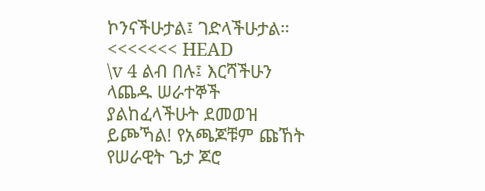ኮንናችሁታል፤ ገድላችሁታል።
<<<<<<< HEAD
\v 4 ልብ በሉ፤ እርሻችሁን ላጨዱ ሠራተኞች ያልከፈላችሁት ደመወዝ ይጮኻል! የአጫጆቹም ጩኸት የሠራዊት ጌታ ጆሮ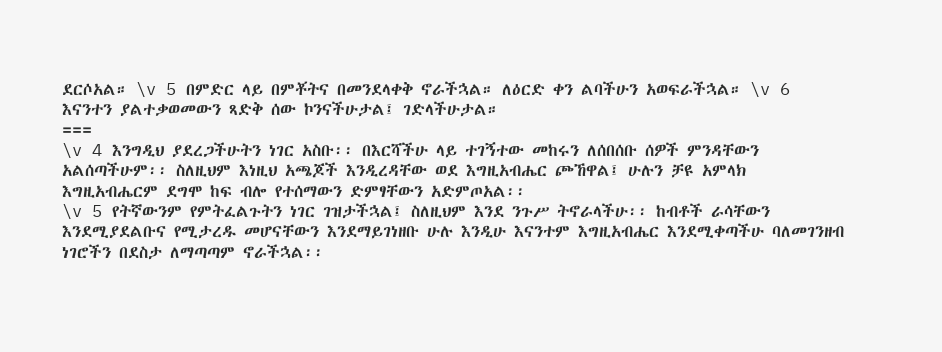ደርሶአል። \v 5 በምድር ላይ በምቾትና በመንደላቀቅ ኖራችኋል። ለዕርድ ቀን ልባችሁን አወፍራችኋል። \v 6 እናንተን ያልተቃወመውን ጻድቅ ሰው ኮንናችሁታል፤ ገድላችሁታል።
===
\v 4 እንግዲህ ያደረጋችሁትን ነገር አስቡ፡፡ በእርሻችሁ ላይ ተገኝተው መከሩን ለሰበሰቡ ሰዎች ምንዳቸውን አልሰጣችሁም፡፡ ስለዚህም እነዚህ አጫጆች እንዲረዳቸው ወደ እግዚአብሔር ጮኸዋል፤ ሁሉን ቻዩ አምላክ እግዚአብሔርም ደግሞ ከፍ ብሎ የተሰማውን ድምፃቸውን አድምጦአል፡፡
\v 5 የትኛውንም የምትፈልጉትን ነገር ገዝታችኋል፤ ስለዚህም እንደ ንጉሥ ትኖራላችሁ፡፡ ከብቶች ራሳቸውን እንደሚያደልቡና የሚታረዱ መሆናቸውን እንደማይገነዘቡ ሁሉ እንዲሁ እናንተም እግዚአብሔር እንደሚቀጣችሁ ባለመገንዘብ ነገሮችን በደስታ ለማጣጣም ኖራችኋል፡፡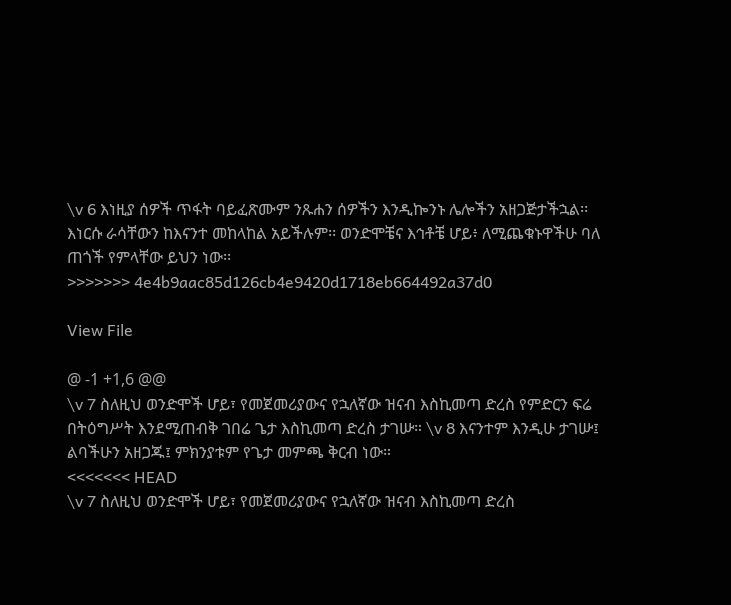\v 6 እነዚያ ሰዎች ጥፋት ባይፈጽሙም ንጹሐን ሰዎችን እንዲኰንኑ ሌሎችን አዘጋጅታችኋል፡፡ እነርሱ ራሳቸውን ከእናንተ መከላከል አይችሉም፡፡ ወንድሞቼና እኅቶቼ ሆይ፥ ለሚጨቁኑዋችሁ ባለ ጠጎች የምላቸው ይህን ነው፡፡
>>>>>>> 4e4b9aac85d126cb4e9420d1718eb664492a37d0

View File

@ -1 +1,6 @@
\v 7 ስለዚህ ወንድሞች ሆይ፣ የመጀመሪያውና የኋለኛው ዝናብ እስኪመጣ ድረስ የምድርን ፍሬ በትዕግሥት እንደሚጠብቅ ገበሬ ጌታ እስኪመጣ ድረስ ታገሡ። \v 8 እናንተም እንዲሁ ታገሡ፤ ልባችሁን አዘጋጁ፤ ምክንያቱም የጌታ መምጫ ቅርብ ነው።
<<<<<<< HEAD
\v 7 ስለዚህ ወንድሞች ሆይ፣ የመጀመሪያውና የኋለኛው ዝናብ እስኪመጣ ድረስ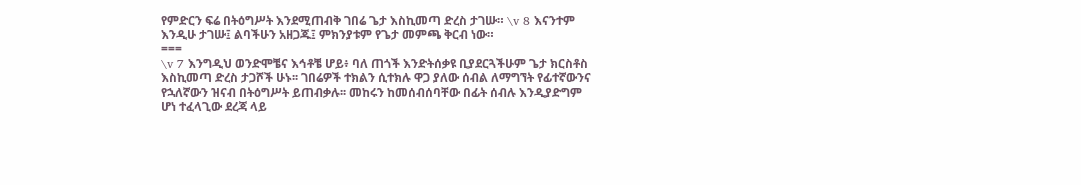የምድርን ፍሬ በትዕግሥት እንደሚጠብቅ ገበሬ ጌታ እስኪመጣ ድረስ ታገሡ። \v 8 እናንተም እንዲሁ ታገሡ፤ ልባችሁን አዘጋጁ፤ ምክንያቱም የጌታ መምጫ ቅርብ ነው።
===
\v 7 እንግዲህ ወንድሞቼና እኅቶቼ ሆይ፥ ባለ ጠጎች እንድትሰቃዩ ቢያደርጓችሁም ጌታ ክርስቶስ እስኪመጣ ድረስ ታጋሾች ሁኑ፡፡ ገበሬዎች ተክልን ሲተክሉ ዋጋ ያለው ሰብል ለማግኘት የፊተኛውንና የኋለኛውን ዝናብ በትዕግሥት ይጠብቃሉ፡፡ መከሩን ከመሰብሰባቸው በፊት ሰብሉ እንዲያድግም ሆነ ተፈላጊው ደረጃ ላይ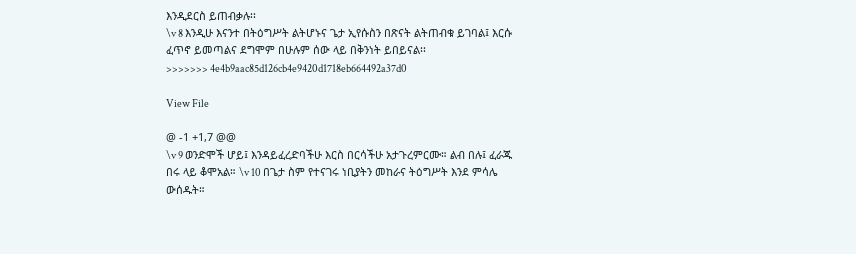እንዲደርስ ይጠብቃሉ፡፡
\v 8 እንዲሁ እናንተ በትዕግሥት ልትሆኑና ጌታ ኢየሱስን በጽናት ልትጠብቁ ይገባል፤ እርሱ ፈጥኖ ይመጣልና ደግሞም በሁሉም ሰው ላይ በቅንነት ይበይናል፡፡
>>>>>>> 4e4b9aac85d126cb4e9420d1718eb664492a37d0

View File

@ -1 +1,7 @@
\v 9 ወንድሞች ሆይ፤ እንዳይፈረድባችሁ እርስ በርሳችሁ አታጉረምርሙ። ልብ በሉ፤ ፈራጁ በሩ ላይ ቆሞአል። \v 10 በጌታ ስም የተናገሩ ነቢያትን መከራና ትዕግሥት እንደ ምሳሌ ውሰዱት።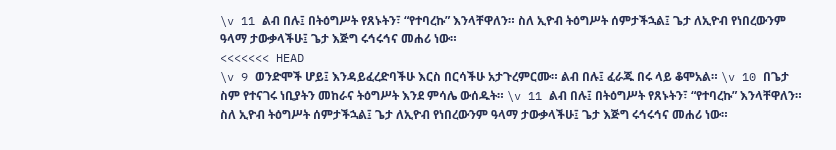\v 11 ልብ በሉ፤ በትዕግሥት የጸኑትን፣ “የተባረኩ” እንላቸዋለን። ስለ ኢዮብ ትዕግሥት ሰምታችኋል፤ ጌታ ለኢዮብ የነበረውንም ዓላማ ታውቃላችሁ፤ ጌታ እጅግ ሩኅሩኅና መሐሪ ነው።
<<<<<<< HEAD
\v 9 ወንድሞች ሆይ፤ እንዳይፈረድባችሁ እርስ በርሳችሁ አታጉረምርሙ። ልብ በሉ፤ ፈራጁ በሩ ላይ ቆሞአል። \v 10 በጌታ ስም የተናገሩ ነቢያትን መከራና ትዕግሥት እንደ ምሳሌ ውሰዱት። \v 11 ልብ በሉ፤ በትዕግሥት የጸኑትን፣ “የተባረኩ” እንላቸዋለን። ስለ ኢዮብ ትዕግሥት ሰምታችኋል፤ ጌታ ለኢዮብ የነበረውንም ዓላማ ታውቃላችሁ፤ ጌታ እጅግ ሩኅሩኅና መሐሪ ነው።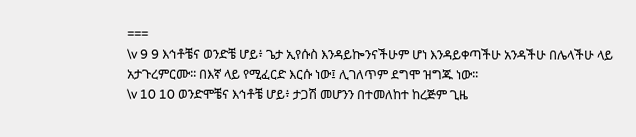===
\v 9 9 እኅቶቼና ወንድቼ ሆይ፥ ጌታ ኢየሱስ እንዳይኰንናችሁም ሆነ እንዳይቀጣችሁ አንዳችሁ በሌላችሁ ላይ አታጉረምርሙ፡፡ በእኛ ላይ የሚፈርድ እርሱ ነው፤ ሊገለጥም ደግሞ ዝግጁ ነው፡፡
\v 10 10 ወንድሞቼና እኅቶቼ ሆይ፥ ታጋሽ መሆንን በተመለከተ ከረጅም ጊዜ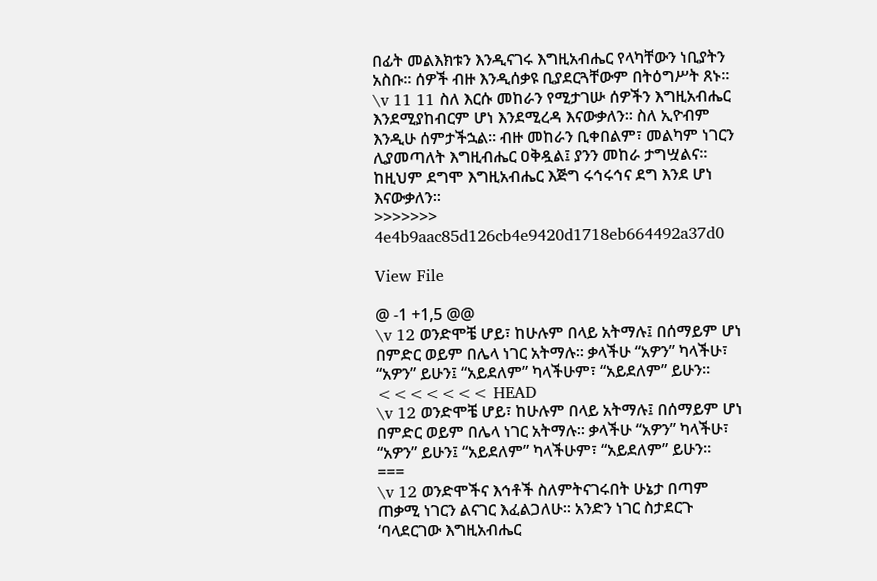በፊት መልእክቱን እንዲናገሩ እግዚአብሔር የላካቸውን ነቢያትን አስቡ፡፡ ሰዎች ብዙ እንዲሰቃዩ ቢያደርጓቸውም በትዕግሥት ጸኑ፡፡
\v 11 11 ስለ እርሱ መከራን የሚታገሡ ሰዎችን እግዚአብሔር እንደሚያከብርም ሆነ እንደሚረዳ እናውቃለን፡፡ ስለ ኢዮብም እንዲሁ ሰምታችኋል፡፡ ብዙ መከራን ቢቀበልም፣ መልካም ነገርን ሊያመጣለት እግዚብሔር ዐቅዷል፤ ያንን መከራ ታግሧልና፡፡ ከዚህም ደግሞ እግዚአብሔር እጅግ ሩኅሩኅና ደግ እንደ ሆነ እናውቃለን፡፡
>>>>>>> 4e4b9aac85d126cb4e9420d1718eb664492a37d0

View File

@ -1 +1,5 @@
\v 12 ወንድሞቼ ሆይ፣ ከሁሉም በላይ አትማሉ፤ በሰማይም ሆነ በምድር ወይም በሌላ ነገር አትማሉ። ቃላችሁ “አዎን” ካላችሁ፣ “አዎን” ይሁን፤ “አይደለም” ካላችሁም፣ “አይደለም” ይሁን።
<<<<<<< HEAD
\v 12 ወንድሞቼ ሆይ፣ ከሁሉም በላይ አትማሉ፤ በሰማይም ሆነ በምድር ወይም በሌላ ነገር አትማሉ። ቃላችሁ “አዎን” ካላችሁ፣ “አዎን” ይሁን፤ “አይደለም” ካላችሁም፣ “አይደለም” ይሁን።
===
\v 12 ወንድሞችና እኅቶች ስለምትናገሩበት ሁኔታ በጣም ጠቃሚ ነገርን ልናገር እፈልጋለሁ፡፡ አንድን ነገር ስታደርጉ ‘ባላደርገው እግዚአብሔር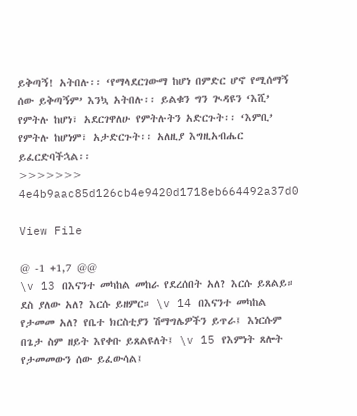ይቅጣኝ! አትበሉ፡፡ ‘የማላደርገውማ ከሆነ በምድር ሆኖ የሚሰማኝ ሰው ይቅጣኝም’ እንኳ አትበሉ፡፡ ይልቁን ግን ጒዳዩን ‘እሺ’ የምትሉ ከሆነ፣ አደርገዋለሁ የምትሉትን አድርጉት፡፡ ‘እምቢ’ የምትሉ ከሆነም፣ አታድርጉት፡፡ አለዚያ እግዚአብሔር ይፈርድባችኋል፡፡
>>>>>>> 4e4b9aac85d126cb4e9420d1718eb664492a37d0

View File

@ -1 +1,7 @@
\v 13 በእናንተ መካከል መከራ የደረሰበት አለ? እርሱ ይጸልይ። ደስ ያለው አለ? እርሱ ይዘምር። \v 14 በእናንተ መካከል የታመመ አለ? የቤተ ክርስቲያን ሽማግሌዎችን ይጥራ፤ እነርሱም በጌታ ስም ዘይት እየቀቡ ይጸልዩለት፤ \v 15 የእምነት ጸሎት የታመመውን ሰው ይፈውሳል፤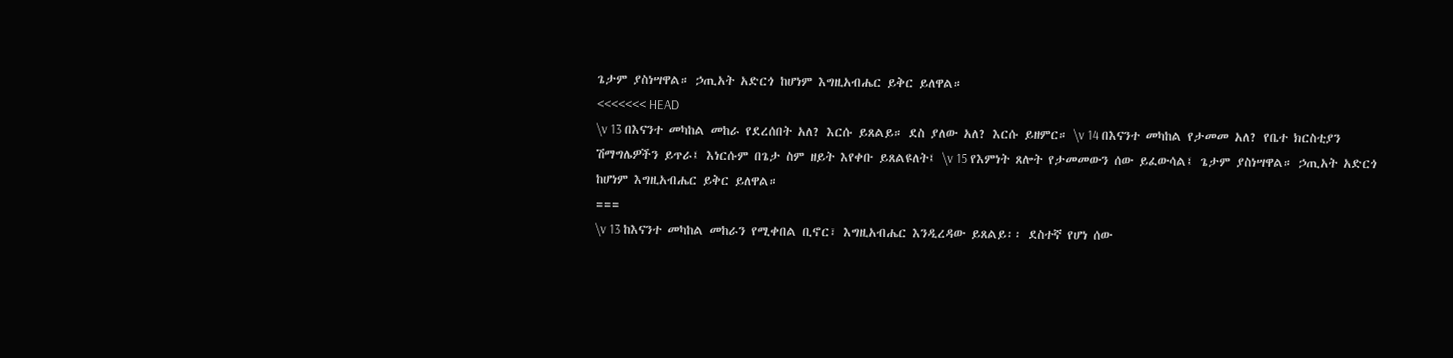ጌታም ያስነሣዋል። ኃጢአት አድርጎ ከሆነም እግዚአብሔር ይቅር ይለዋል።
<<<<<<< HEAD
\v 13 በእናንተ መካከል መከራ የደረሰበት አለ? እርሱ ይጸልይ። ደስ ያለው አለ? እርሱ ይዘምር። \v 14 በእናንተ መካከል የታመመ አለ? የቤተ ክርስቲያን ሽማግሌዎችን ይጥራ፤ እነርሱም በጌታ ስም ዘይት እየቀቡ ይጸልዩለት፤ \v 15 የእምነት ጸሎት የታመመውን ሰው ይፈውሳል፤ ጌታም ያስነሣዋል። ኃጢአት አድርጎ ከሆነም እግዚአብሔር ይቅር ይለዋል።
===
\v 13 ከእናንተ መካከል መከራን የሚቀበል ቢኖር፣ እግዚአብሔር እንዲረዳው ይጸልይ፡፡ ደስተኛ የሆነ ሰው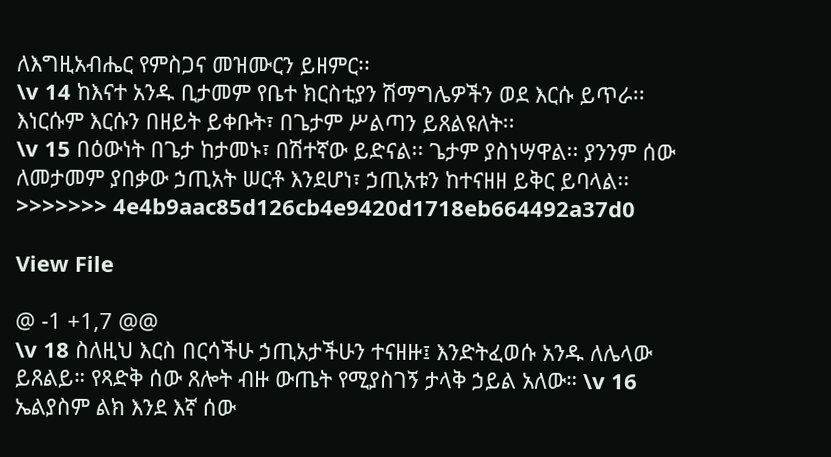ለእግዚአብሔር የምስጋና መዝሙርን ይዘምር፡፡
\v 14 ከእናተ አንዱ ቢታመም የቤተ ክርስቲያን ሽማግሌዎችን ወደ እርሱ ይጥራ፡፡ እነርሱም እርሱን በዘይት ይቀቡት፣ በጌታም ሥልጣን ይጸልዩለት፡፡
\v 15 በዕውነት በጌታ ከታመኑ፣ በሽተኛው ይድናል፡፡ ጌታም ያስነሣዋል፡፡ ያንንም ሰው ለመታመም ያበቃው ኃጢአት ሠርቶ እንደሆነ፣ ኃጢአቱን ከተናዘዘ ይቅር ይባላል፡፡
>>>>>>> 4e4b9aac85d126cb4e9420d1718eb664492a37d0

View File

@ -1 +1,7 @@
\v 18 ስለዚህ እርስ በርሳችሁ ኃጢአታችሁን ተናዘዙ፤ እንድትፈወሱ አንዱ ለሌላው ይጸልይ። የጻድቅ ሰው ጸሎት ብዙ ውጤት የሚያስገኝ ታላቅ ኃይል አለው። \v 16 ኤልያስም ልክ እንደ እኛ ሰው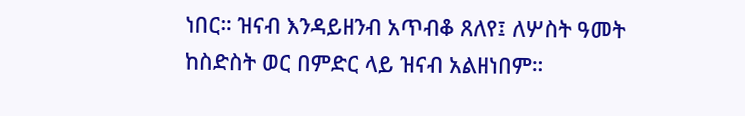ነበር። ዝናብ እንዳይዘንብ አጥብቆ ጸለየ፤ ለሦስት ዓመት ከስድስት ወር በምድር ላይ ዝናብ አልዘነበም።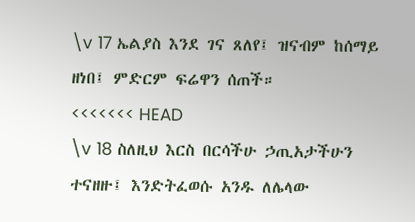\v 17 ኤልያስ እንደ ገና ጸለየ፤ ዝናብም ከሰማይ ዘነበ፤ ምድርም ፍሬዋን ሰጠች።
<<<<<<< HEAD
\v 18 ስለዚህ እርስ በርሳችሁ ኃጢአታችሁን ተናዘዙ፤ እንድትፈወሱ አንዱ ለሌላው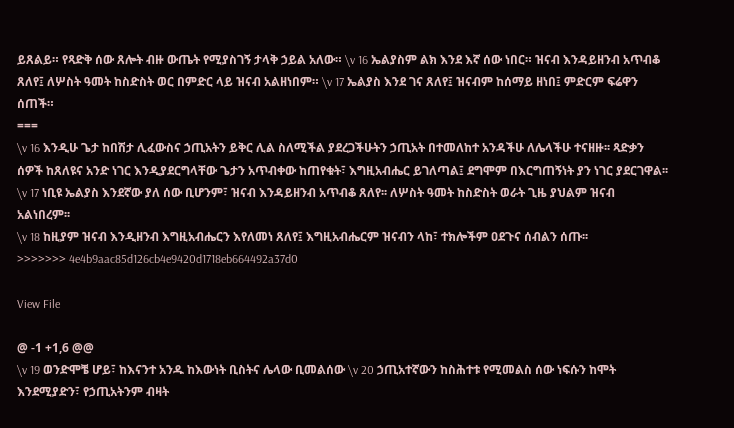ይጸልይ። የጻድቅ ሰው ጸሎት ብዙ ውጤት የሚያስገኝ ታላቅ ኃይል አለው። \v 16 ኤልያስም ልክ እንደ እኛ ሰው ነበር። ዝናብ እንዳይዘንብ አጥብቆ ጸለየ፤ ለሦስት ዓመት ከስድስት ወር በምድር ላይ ዝናብ አልዘነበም። \v 17 ኤልያስ እንደ ገና ጸለየ፤ ዝናብም ከሰማይ ዘነበ፤ ምድርም ፍሬዋን ሰጠች።
===
\v 16 እንዲሁ ጌታ ከበሽታ ሊፈውስና ኃጢአትን ይቅር ሊል ስለሚችል ያደረጋችሁትን ኃጢአት በተመለከተ አንዳችሁ ለሌላችሁ ተናዘዙ፡፡ ጻድቃን ሰዎች ከጸለዩና አንድ ነገር እንዲያደርግላቸው ጌታን አጥብቀው ከጠየቁት፣ እግዚአብሔር ይገለጣል፤ ደግሞም በእርግጠኝነት ያን ነገር ያደርገዋል፡፡
\v 17 ነቢዩ ኤልያስ እንደኛው ያለ ሰው ቢሆንም፣ ዝናብ እንዳይዘንብ አጥብቆ ጸለየ፡፡ ለሦስት ዓመት ከስድስት ወራት ጊዜ ያህልም ዝናብ አልነበረም፡፡
\v 18 ከዚያም ዝናብ እንዲዘንብ እግዚአብሔርን እየለመነ ጸለየ፤ እግዚአብሔርም ዝናብን ላከ፣ ተክሎችም ዐደጉና ሰብልን ሰጡ፡፡
>>>>>>> 4e4b9aac85d126cb4e9420d1718eb664492a37d0

View File

@ -1 +1,6 @@
\v 19 ወንድሞቼ ሆይ፣ ከእናንተ አንዱ ከእውነት ቢስትና ሌላው ቢመልሰው \v 20 ኃጢአተኛውን ከስሕተቱ የሚመልስ ሰው ነፍሱን ከሞት እንደሚያድን፣ የኃጢአትንም ብዛት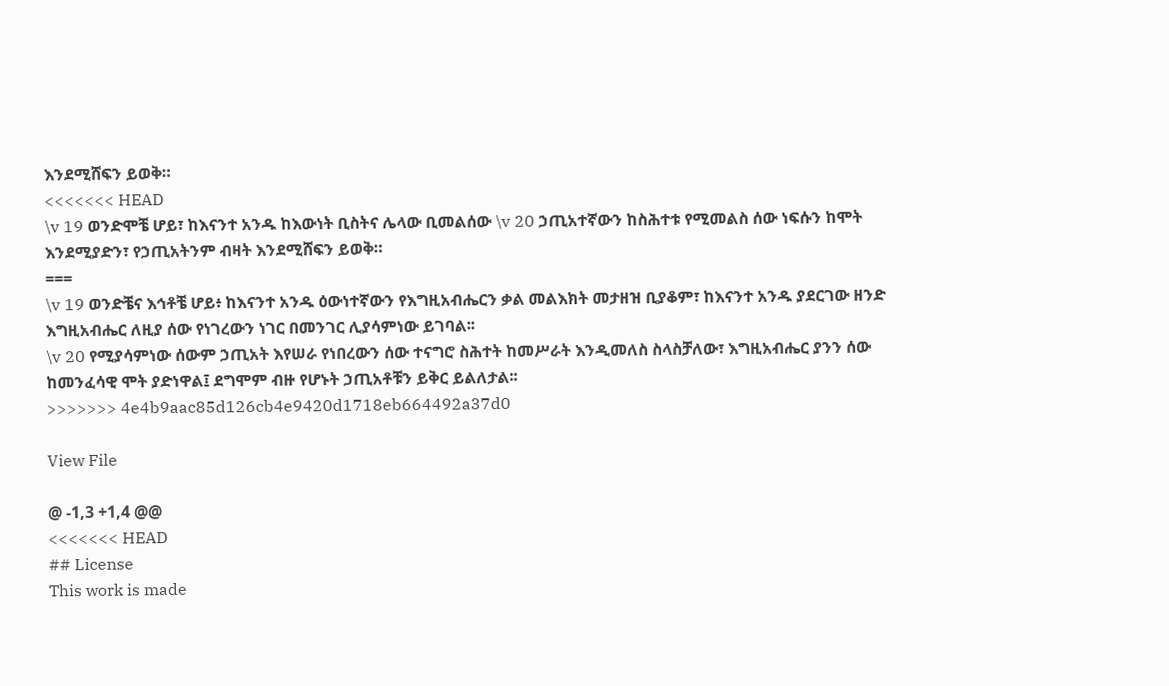እንደሚሸፍን ይወቅ።
<<<<<<< HEAD
\v 19 ወንድሞቼ ሆይ፣ ከእናንተ አንዱ ከእውነት ቢስትና ሌላው ቢመልሰው \v 20 ኃጢአተኛውን ከስሕተቱ የሚመልስ ሰው ነፍሱን ከሞት እንደሚያድን፣ የኃጢአትንም ብዛት እንደሚሸፍን ይወቅ።
===
\v 19 ወንድቼና እኅቶቼ ሆይ፥ ከእናንተ አንዱ ዕውነተኛውን የእግዚአብሔርን ቃል መልእክት መታዘዝ ቢያቆም፣ ከእናንተ አንዱ ያደርገው ዘንድ እግዚአብሔር ለዚያ ሰው የነገረውን ነገር በመንገር ሊያሳምነው ይገባል፡፡
\v 20 የሚያሳምነው ሰውም ኃጢአት እየሠራ የነበረውን ሰው ተናግሮ ስሕተት ከመሥራት እንዲመለስ ስላስቻለው፣ እግዚአብሔር ያንን ሰው ከመንፈሳዊ ሞት ያድነዋል፤ ደግሞም ብዙ የሆኑት ኃጢአቶቹን ይቅር ይልለታል፡፡
>>>>>>> 4e4b9aac85d126cb4e9420d1718eb664492a37d0

View File

@ -1,3 +1,4 @@
<<<<<<< HEAD
## License
This work is made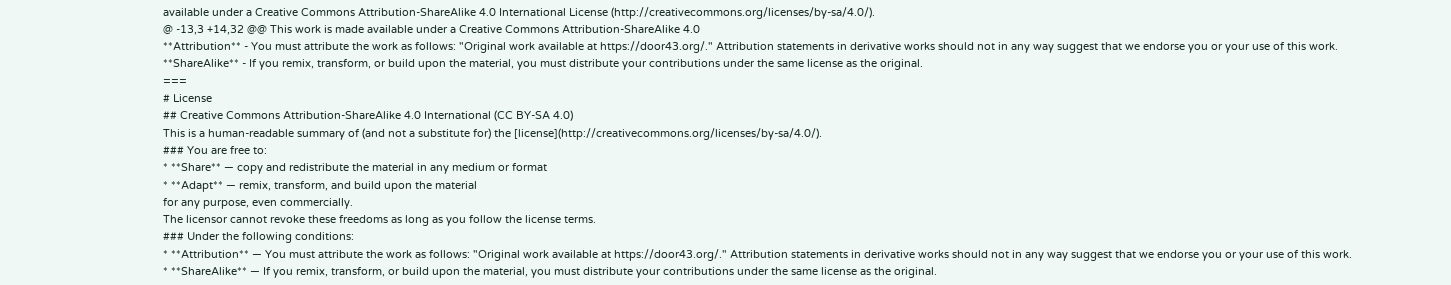available under a Creative Commons Attribution-ShareAlike 4.0 International License (http://creativecommons.org/licenses/by-sa/4.0/).
@ -13,3 +14,32 @@ This work is made available under a Creative Commons Attribution-ShareAlike 4.0
**Attribution** - You must attribute the work as follows: "Original work available at https://door43.org/." Attribution statements in derivative works should not in any way suggest that we endorse you or your use of this work.
**ShareAlike** - If you remix, transform, or build upon the material, you must distribute your contributions under the same license as the original.
===
# License
## Creative Commons Attribution-ShareAlike 4.0 International (CC BY-SA 4.0)
This is a human-readable summary of (and not a substitute for) the [license](http://creativecommons.org/licenses/by-sa/4.0/).
### You are free to:
* **Share** — copy and redistribute the material in any medium or format
* **Adapt** — remix, transform, and build upon the material
for any purpose, even commercially.
The licensor cannot revoke these freedoms as long as you follow the license terms.
### Under the following conditions:
* **Attribution** — You must attribute the work as follows: "Original work available at https://door43.org/." Attribution statements in derivative works should not in any way suggest that we endorse you or your use of this work.
* **ShareAlike** — If you remix, transform, or build upon the material, you must distribute your contributions under the same license as the original.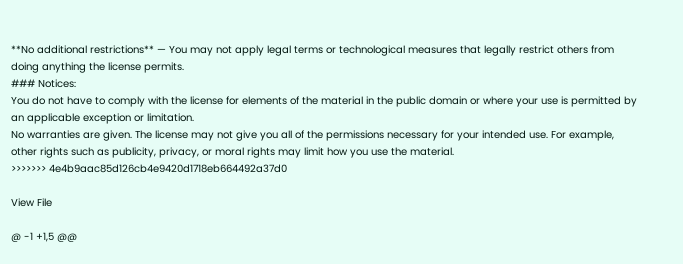**No additional restrictions** — You may not apply legal terms or technological measures that legally restrict others from doing anything the license permits.
### Notices:
You do not have to comply with the license for elements of the material in the public domain or where your use is permitted by an applicable exception or limitation.
No warranties are given. The license may not give you all of the permissions necessary for your intended use. For example, other rights such as publicity, privacy, or moral rights may limit how you use the material.
>>>>>>> 4e4b9aac85d126cb4e9420d1718eb664492a37d0

View File

@ -1 +1,5 @@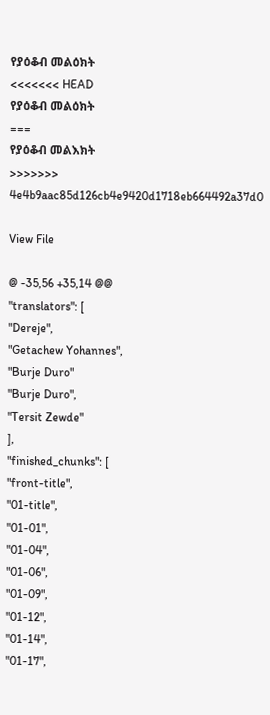የያዕቆብ መልዕክት
<<<<<<< HEAD
የያዕቆብ መልዕክት
===
የያዕቆብ መልእክት
>>>>>>> 4e4b9aac85d126cb4e9420d1718eb664492a37d0

View File

@ -35,56 +35,14 @@
"translators": [
"Dereje",
"Getachew Yohannes",
"Burje Duro"
"Burje Duro",
"Tersit Zewde"
],
"finished_chunks": [
"front-title",
"01-title",
"01-01",
"01-04",
"01-06",
"01-09",
"01-12",
"01-14",
"01-17",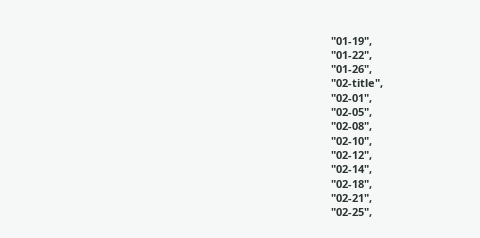"01-19",
"01-22",
"01-26",
"02-title",
"02-01",
"02-05",
"02-08",
"02-10",
"02-12",
"02-14",
"02-18",
"02-21",
"02-25",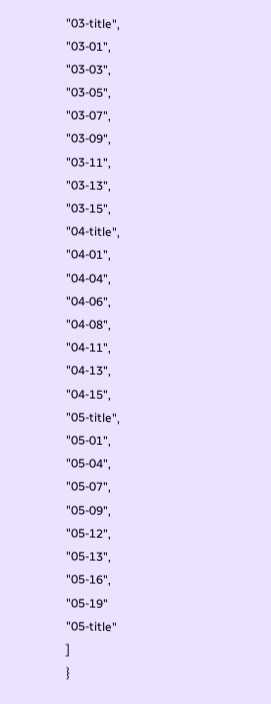"03-title",
"03-01",
"03-03",
"03-05",
"03-07",
"03-09",
"03-11",
"03-13",
"03-15",
"04-title",
"04-01",
"04-04",
"04-06",
"04-08",
"04-11",
"04-13",
"04-15",
"05-title",
"05-01",
"05-04",
"05-07",
"05-09",
"05-12",
"05-13",
"05-16",
"05-19"
"05-title"
]
}